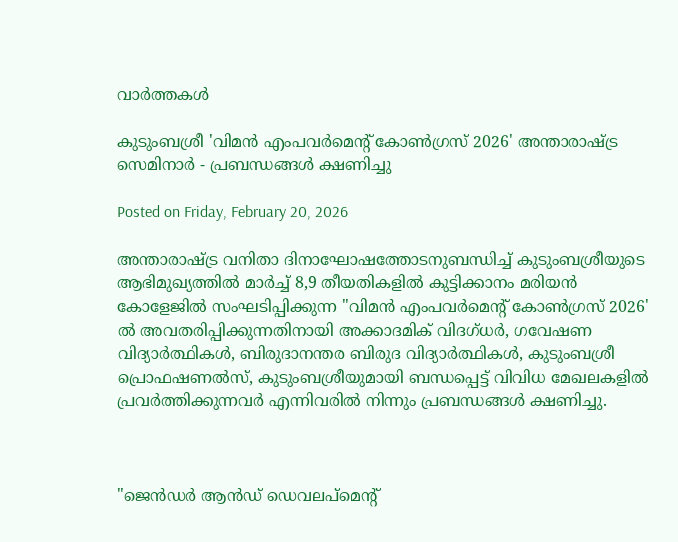വാര്‍ത്തകള്‍

കുടുംബശ്രീ 'വിമൻ എംപവർമെന്റ് കോൺഗ്രസ് 2026' അന്താരാഷ്ട്ര സെമിനാർ - പ്രബന്ധങ്ങൾ ക്ഷണിച്ചു

Posted on Friday, February 20, 2026

അന്താരാഷ്ട്ര വനിതാ ദിനാഘോഷത്തോടനുബന്ധിച്ച് കുടുംബശ്രീയുടെ ആഭിമുഖ്യത്തിൽ മാർച്ച് 8,9 തീയതികളിൽ കുട്ടിക്കാനം മരിയൻ കോളേജിൽ സംഘടിപ്പിക്കുന്ന "വിമൻ എംപവർമെന്റ് കോൺഗ്രസ് 2026'  ൽ അവതരിപ്പിക്കുന്നതിനായി അക്കാദമിക് വിദഗ്ധർ, ഗവേഷണ വിദ്യാർത്ഥികൾ, ബിരുദാനന്തര ബിരുദ വിദ്യാർത്ഥികൾ, കുടുംബശ്രീ പ്രൊഫഷണൽസ്, കുടുംബശ്രീയുമായി ബന്ധപ്പെട്ട് വിവിധ മേഖലകളിൽ പ്രവർത്തിക്കുന്നവർ എന്നിവരിൽ നിന്നും പ്രബന്ധങ്ങൾ ക്ഷണിച്ചു.



"ജെൻഡർ ആൻഡ് ഡെവലപ്മെന്റ്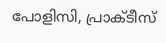പോളിസി, പ്രാക്ടീസ്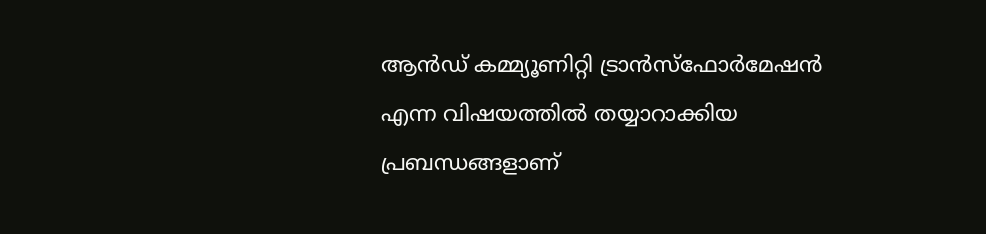ആൻഡ് കമ്മ്യൂണിറ്റി ട്രാൻസ്ഫോർമേഷൻ എന്ന വിഷയത്തിൽ തയ്യാറാക്കിയ പ്രബന്ധങ്ങളാണ്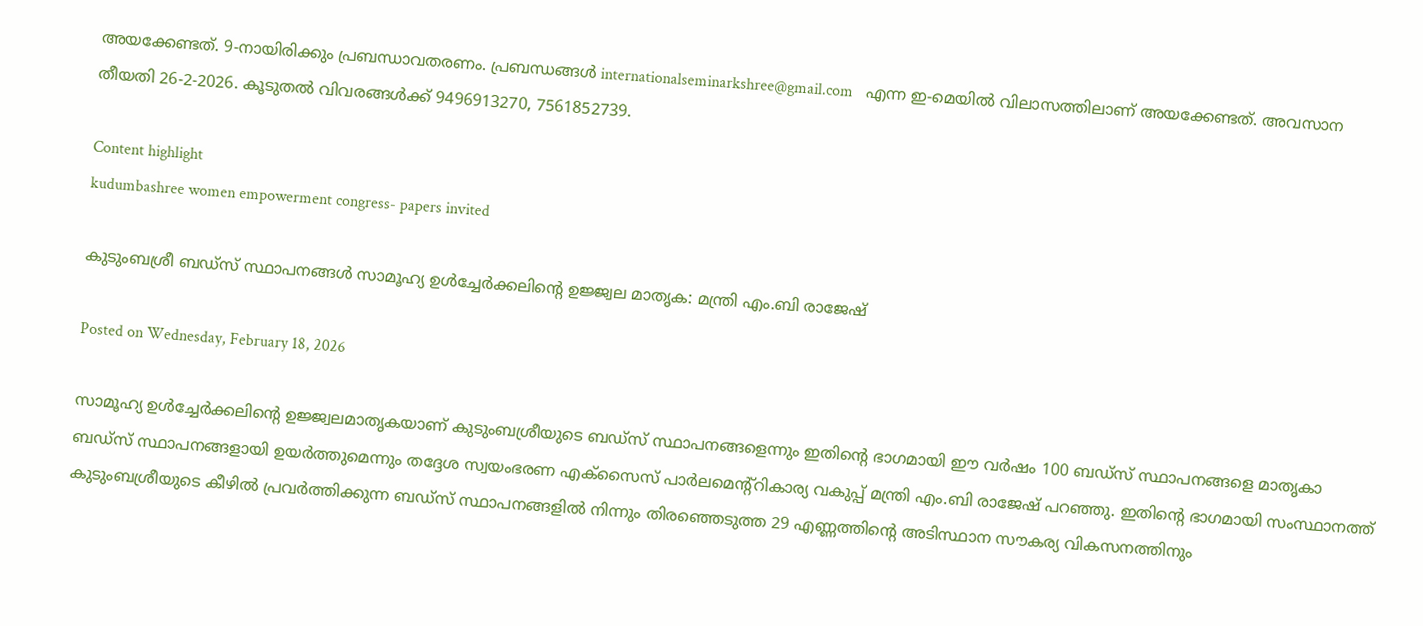അയക്കേണ്ടത്. 9-നായിരിക്കും പ്രബന്ധാവതരണം. പ്രബന്ധങ്ങൾ internationalseminarkshree@gmail.com   എന്ന ഇ-മെയിൽ വിലാസത്തിലാണ് അയക്കേണ്ടത്. അവസാന തീയതി 26-2-2026. കൂടുതൽ വിവരങ്ങൾക്ക് 9496913270, 7561852739.

Content highlight
kudumbashree women empowerment congress- papers invited

കുടുംബശ്രീ ബഡ്സ് സ്ഥാപനങ്ങൾ സാമൂഹ്യ ഉൾച്ചേർക്കലിന്റെ ഉജ്ജ്വല മാതൃക: മന്ത്രി എം.ബി രാജേഷ്

Posted on Wednesday, February 18, 2026

സാമൂഹ്യ ഉൾച്ചേർക്കലിന്റെ ഉജ്ജ്വലമാതൃകയാണ് കുടുംബശ്രീയുടെ ബഡ്സ് സ്ഥാപനങ്ങളെന്നും ഇതിന്റെ ഭാഗമായി ഈ വർഷം 100 ബഡ്സ് സ്ഥാപനങ്ങളെ മാതൃകാ ബഡ്സ് സ്ഥാപനങ്ങളായി ഉയർത്തുമെന്നും തദ്ദേശ സ്വയംഭരണ എക്സൈസ് പാർലമെന്റ്റികാര്യ വകുപ്പ് മന്ത്രി എം.ബി രാജേഷ് പറഞ്ഞു. ഇതിന്റെ ഭാഗമായി സംസ്ഥാനത്ത് കുടുംബശ്രീയുടെ കീഴിൽ പ്രവർത്തിക്കുന്ന ബഡ്സ് സ്ഥാപനങ്ങളിൽ നിന്നും തിരഞ്ഞെടുത്ത 29 എണ്ണത്തിന്റെ അടിസ്ഥാന സൗകര്യ വികസനത്തിനും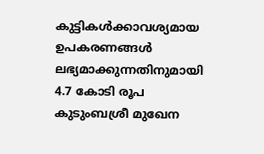കുട്ടികൾക്കാവശ്യമായ ഉപകരണങ്ങൾ ലഭ്യമാക്കുന്നതിനുമായി 4.7 കോടി രൂപ കുടുംബശ്രീ മുഖേന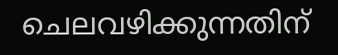ചെലവഴിക്കുന്നതിന്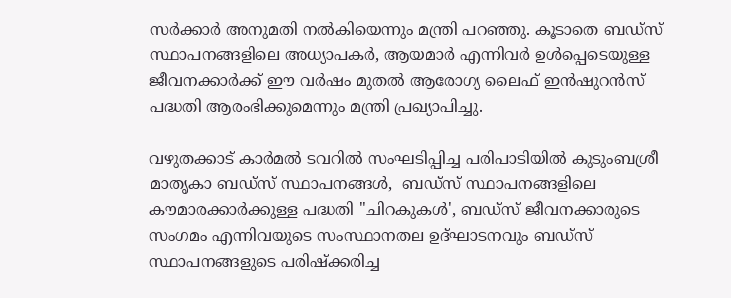സർക്കാർ അനുമതി നൽകിയെന്നും മന്ത്രി പറഞ്ഞു. കൂടാതെ ബഡ്സ് സ്ഥാപനങ്ങളിലെ അധ്യാപകർ, ആയമാർ എന്നിവർ ഉൾപ്പെടെയുള്ള ജീവനക്കാർക്ക് ഈ വർഷം മുതൽ ആരോഗ്യ ലൈഫ് ഇൻഷുറൻസ് പദ്ധതി ആരംഭിക്കുമെന്നും മന്ത്രി പ്രഖ്യാപിച്ചു.

വഴുതക്കാട് കാർമൽ ടവറിൽ സംഘടിപ്പിച്ച പരിപാടിയിൽ കുടുംബശ്രീ മാതൃകാ ബഡ്സ് സ്ഥാപനങ്ങൾ,  ബഡ്സ് സ്ഥാപനങ്ങളിലെ കൗമാരക്കാർക്കുള്ള പദ്ധതി "ചിറകുകൾ', ബഡ്സ് ജീവനക്കാരുടെ സംഗമം എന്നിവയുടെ സംസ്ഥാനതല ഉദ്ഘാടനവും ബഡ്സ് സ്ഥാപനങ്ങളുടെ പരിഷ്ക്കരിച്ച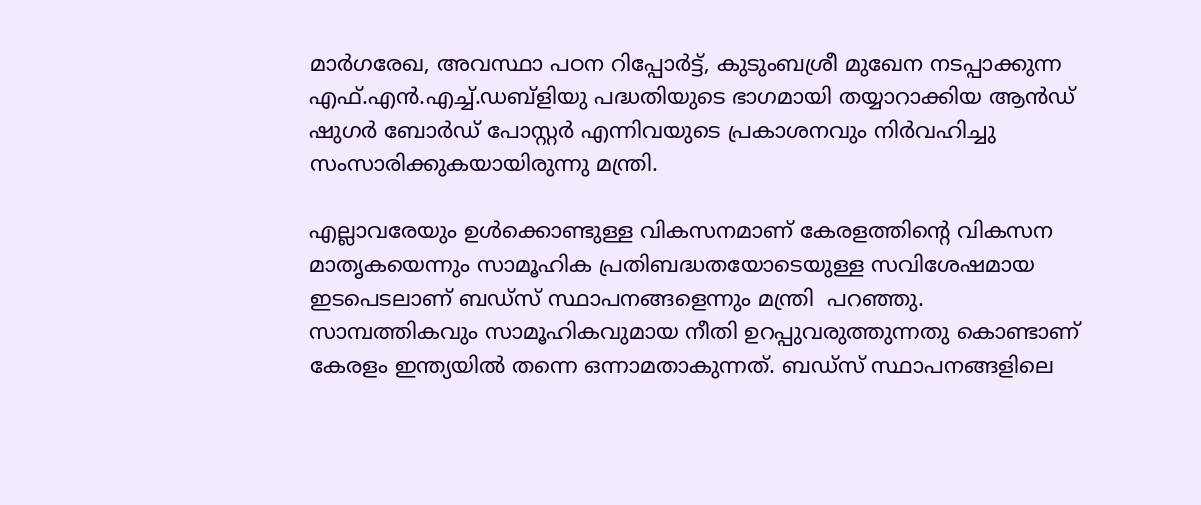മാർഗരേഖ, അവസ്ഥാ പഠന റിപ്പോർട്ട്, കുടുംബശ്രീ മുഖേന നടപ്പാക്കുന്ന എഫ്.എൻ.എച്ച്.ഡബ്ളിയു പദ്ധതിയുടെ ഭാഗമായി തയ്യാറാക്കിയ ആൻഡ് ഷുഗർ ബോർഡ് പോസ്റ്റർ എന്നിവയുടെ പ്രകാശനവും നിർവഹിച്ചു സംസാരിക്കുകയായിരുന്നു മന്ത്രി.

എല്ലാവരേയും ഉൾക്കൊണ്ടുള്ള വികസനമാണ് കേരളത്തിന്റെ വികസന മാതൃകയെന്നും സാമൂഹിക പ്രതിബദ്ധതയോടെയുള്ള സവിശേഷമായ ഇടപെടലാണ് ബഡ്സ് സ്ഥാപനങ്ങളെന്നും മന്ത്രി  പറഞ്ഞു. സാമ്പത്തികവും സാമൂഹികവുമായ നീതി ഉറപ്പുവരുത്തുന്നതു കൊണ്ടാണ് കേരളം ഇന്ത്യയിൽ തന്നെ ഒന്നാമതാകുന്നത്. ബഡ്സ് സ്ഥാപനങ്ങളിലെ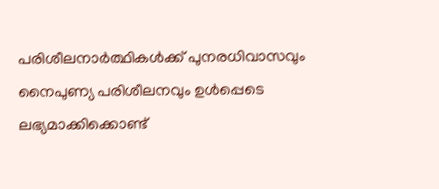പരിശീലനാർത്ഥികൾക്ക് പുനരധിവാസവും നൈപുണ്യ പരിശീലനവും ഉൾപ്പെടെ ലഭ്യമാക്കിക്കൊണ്ട്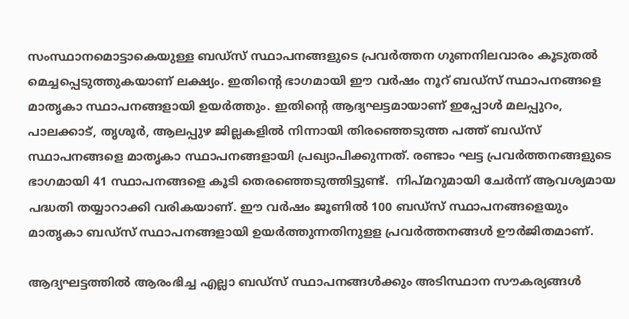സംസ്ഥാനമൊട്ടാകെയുള്ള ബഡ്സ് സ്ഥാപനങ്ങളുടെ പ്രവർത്തന ഗുണനിലവാരം കൂടുതൽ മെച്ചപ്പെടുത്തുകയാണ് ലക്ഷ്യം. ഇതിന്റെ ഭാഗമായി ഈ വർഷം നൂറ് ബഡ്സ് സ്ഥാപനങ്ങളെ മാതൃകാ സ്ഥാപനങ്ങളായി ഉയർത്തും. ഇതിന്റെ ആദ്യഘട്ടമായാണ് ഇപ്പോൾ മലപ്പുറം, പാലക്കാട്, തൃശൂർ, ആലപ്പുഴ ജില്ലകളിൽ നിന്നായി തിരഞ്ഞെടുത്ത പത്ത് ബഡ്സ് സ്ഥാപനങ്ങളെ മാതൃകാ സ്ഥാപനങ്ങളായി പ്രഖ്യാപിക്കുന്നത്. രണ്ടാം ഘട്ട പ്രവർത്തനങ്ങളുടെ ഭാഗമായി 41 സ്ഥാപനങ്ങളെ കൂടി തെരഞ്ഞെടുത്തിട്ടുണ്ട്.  നിപ്മറുമായി ചേർന്ന് ആവശ്യമായ പദ്ധതി തയ്യാറാക്കി വരികയാണ്. ഈ വർഷം ജൂണിൽ 100 ബഡ്സ് സ്ഥാപനങ്ങളെയും മാതൃകാ ബഡ്സ് സ്ഥാപനങ്ങളായി ഉയർത്തുന്നതിനുളള പ്രവർത്തനങ്ങൾ ഊർജിതമാണ്.

ആദ്യഘട്ടത്തിൽ ആരംഭിച്ച എല്ലാ ബഡ്സ് സ്ഥാപനങ്ങൾക്കും അടിസ്ഥാന സൗകര്യങ്ങൾ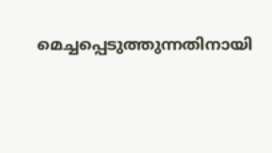മെച്ചപ്പെടുത്തുന്നതിനായി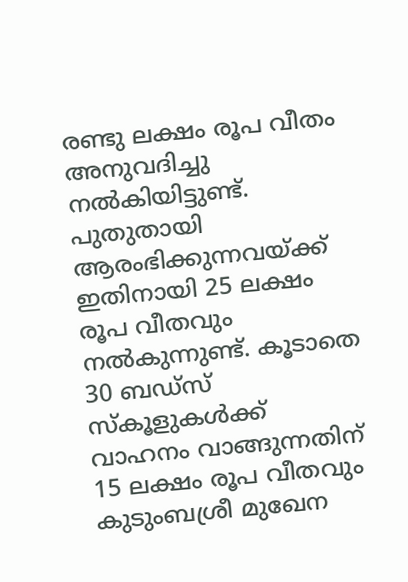രണ്ടു ലക്ഷം രൂപ വീതം അനുവദിച്ചു നൽകിയിട്ടുണ്ട്. പുതുതായി ആരംഭിക്കുന്നവയ്ക്ക് ഇതിനായി 25 ലക്ഷം രൂപ വീതവും നൽകുന്നുണ്ട്. കൂടാതെ 30 ബഡ്സ് സ്കൂളുകൾക്ക് വാഹനം വാങ്ങുന്നതിന്  15 ലക്ഷം രൂപ വീതവും കുടുംബശ്രീ മുഖേന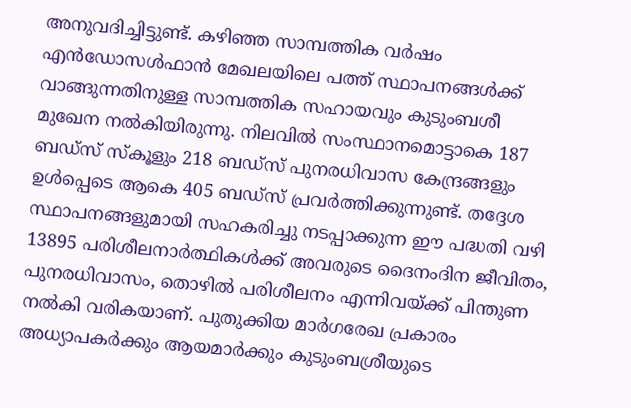അനുവദിച്ചിട്ടുണ്ട്. കഴിഞ്ഞ സാമ്പത്തിക വർഷം എൻഡോസൾഫാൻ മേഖലയിലെ പത്ത് സ്ഥാപനങ്ങൾക്ക് വാങ്ങുന്നതിനുള്ള സാമ്പത്തിക സഹായവും കുടുംബശീ മുഖേന നൽകിയിരുന്നു. നിലവിൽ സംസ്ഥാനമൊട്ടാകെ 187 ബഡ്സ് സ്കൂളും 218 ബഡ്സ് പുനരധിവാസ കേന്ദ്രങ്ങളും ഉൾപ്പെടെ ആകെ 405 ബഡ്സ് പ്രവർത്തിക്കുന്നുണ്ട്. തദ്ദേശ സ്ഥാപനങ്ങളുമായി സഹകരിച്ചു നടപ്പാക്കുന്ന ഈ പദ്ധതി വഴി 13895 പരിശീലനാർത്ഥികൾക്ക് അവരുടെ ദൈനംദിന ജീവിതം, പുനരധിവാസം, തൊഴിൽ പരിശീലനം എന്നിവയ്ക്ക് പിന്തുണ നൽകി വരികയാണ്. പുതുക്കിയ മാർഗരേഖ പ്രകാരം അധ്യാപകർക്കും ആയമാർക്കും കുടുംബശ്രീയുടെ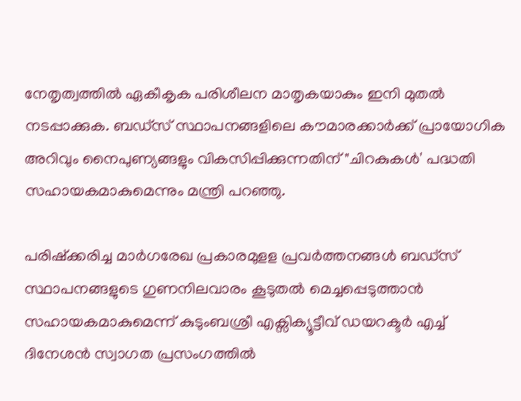നേതൃത്വത്തിൽ ഏകീകൃക പരിശീലന മാതൃകയാകും ഇനി മുതൽ നടപ്പാക്കുക. ബഡ്സ് സ്ഥാപനങ്ങളിലെ കൗമാരക്കാർക്ക് പ്രായോഗിക അറിവും നൈപുണ്യങ്ങളും വികസിപ്പിക്കുന്നതിന് "ചിറകുകൾ' പദ്ധതി സഹായകമാകുമെന്നും മന്ത്രി പറഞ്ഞു.

പരിഷ്ക്കരിച്ച മാർഗരേഖ പ്രകാരമുളള പ്രവർത്തനങ്ങൾ ബഡ്സ് സ്ഥാപനങ്ങളുടെ ഗുണനിലവാരം കൂടുതൽ മെച്ചപ്പെടുത്താൻ സഹായകമാകുമെന്ന് കുടുംബശ്രീ എക്സിക്യൂട്ടീവ് ഡയറക്ടർ എച്ച് ദിനേശൻ സ്വാഗത പ്രസംഗത്തിൽ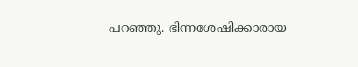പറഞ്ഞു. ഭിന്നശേഷിക്കാരായ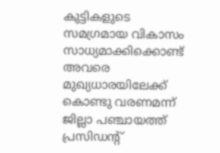കുട്ടികളുടെ സമഗ്രമായ വികാസം സാധ്യമാക്കിക്കൊണ്ട് അവരെ മുഖ്യധാരയിലേക്ക് കൊണ്ടു വരണമന്ന് ജില്ലാ പഞ്ചായത്ത് പ്രസിഡന്റ്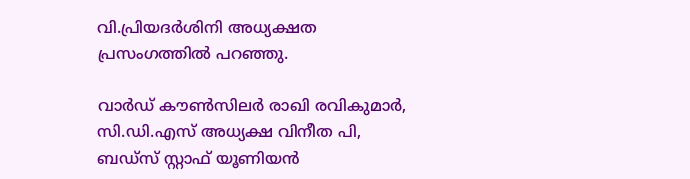വി.പ്രിയദർശിനി അധ്യക്ഷത പ്രസംഗത്തിൽ പറഞ്ഞു.

വാർഡ് കൗൺസിലർ രാഖി രവികുമാർ, സി.ഡി.എസ് അധ്യക്ഷ വിനീത പി, ബഡ്സ് സ്റ്റാഫ് യൂണിയൻ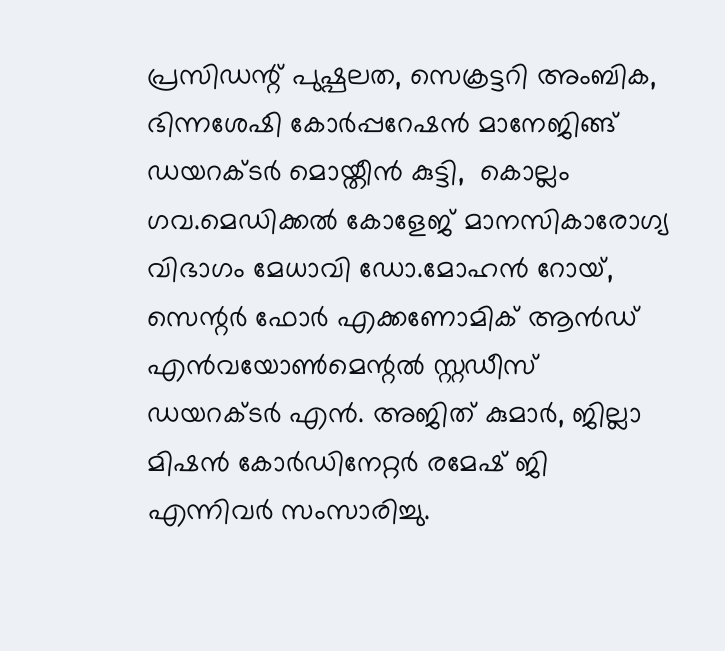പ്രസിഡന്റ് പുഷ്പലത, സെക്രട്ടറി അംബിക, ഭിന്നശേഷി കോർപ്പറേഷൻ മാനേജിങ്ങ് ഡയറക്ടർ മൊയ്തീൻ കുട്ടി,  കൊല്ലം ഗവ.മെഡിക്കൽ കോളേജ് മാനസികാരോഗ്യ വിഭാഗം മേധാവി ഡോ.മോഹൻ റോയ്, സെന്റർ ഫോർ എക്കണോമിക് ആൻഡ് എൻവയോൺമെന്റൽ സ്റ്റഡീസ് ഡയറക്ടർ എൻ. അജിത് കുമാർ, ജില്ലാ മിഷൻ കോർഡിനേറ്റർ രമേഷ് ജി എന്നിവർ സംസാരിച്ചു.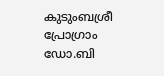കുടുംബശ്രീ പ്രോഗ്രാം ഡോ.ബി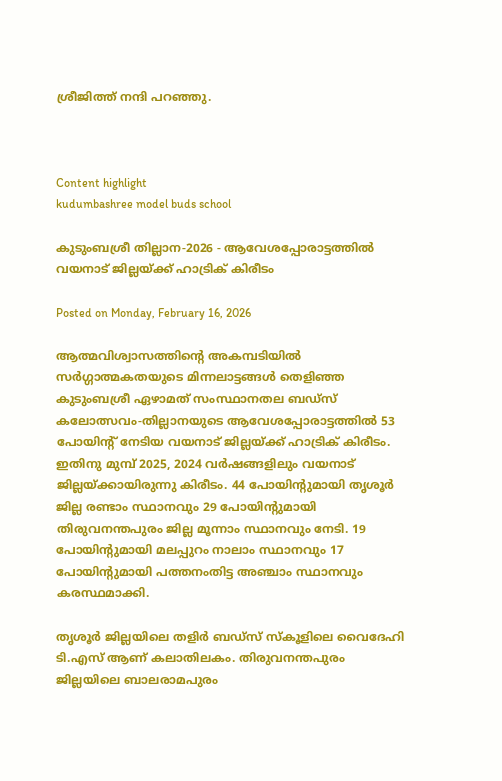ശ്രീജിത്ത് നന്ദി പറഞ്ഞു.



Content highlight
kudumbashree model buds school

കുടുംബശ്രീ തില്ലാന-2026 - ആവേശപ്പോരാട്ടത്തിൽ വയനാട് ജില്ലയ്ക്ക് ഹാട്രിക് കിരീടം

Posted on Monday, February 16, 2026

ആത്മവിശ്വാസത്തിന്റെ അകമ്പടിയിൽ സർഗ്ഗാത്മകതയുടെ മിന്നലാട്ടങ്ങൾ തെളിഞ്ഞ കുടുംബശ്രീ ഏഴാമത് സംസ്ഥാനതല ബഡ്സ് കലോത്സവം-തില്ലാനയുടെ ആവേശപ്പോരാട്ടത്തിൽ 53 പോയിന്റ് നേടിയ വയനാട് ജില്ലയ്ക്ക് ഹാട്രിക് കിരീടം. ഇതിനു മുമ്പ് 2025, 2024 വർഷങ്ങളിലും വയനാട് ജില്ലയ്ക്കായിരുന്നു കിരീടം. 44 പോയിന്റുമായി തൃശൂർ ജില്ല രണ്ടാം സ്ഥാനവും 29 പോയിന്റുമായി  തിരുവനന്തപുരം ജില്ല മൂന്നാം സ്ഥാനവും നേടി. 19 പോയിന്റുമായി മലപ്പുറം നാലാം സ്ഥാനവും 17 പോയിന്റുമായി പത്തനംതിട്ട അഞ്ചാം സ്ഥാനവും കരസ്ഥമാക്കി.

തൃശൂർ ജില്ലയിലെ തളിർ ബഡ്സ് സ്കൂളിലെ വൈദേഹി ടി.എസ് ആണ് കലാതിലകം. തിരുവനന്തപുരം ജില്ലയിലെ ബാലരാമപുരം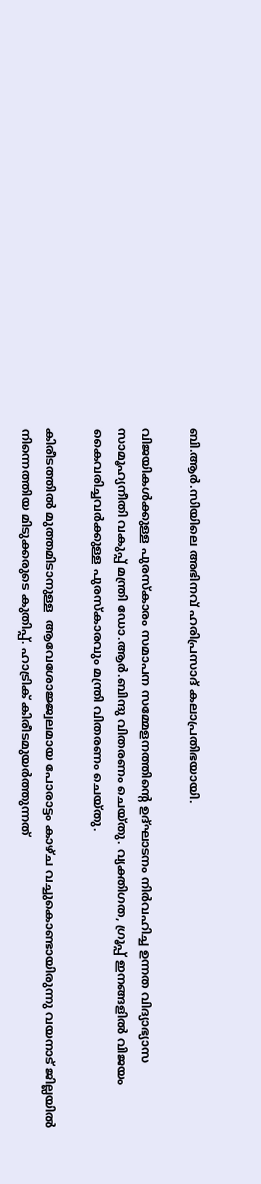ബി.ആർ.സിയിലെ അഭിനവ് ഹരിപ്രസാദ് കലാപ്രതിഭയായി.

വിജയികൾക്കുള്ള പുരസ്കാരം സമാപന സമ്മേളനത്തിന്റെ ഉദ്ഘാടനം നിർവഹിച്ച ഉന്നത വിദ്യാഭ്യാസ സാമൂഹ്യനീതി വകുപ്പ് മന്ത്രി ഡോ.ആർ.ബിന്ദു വിതരണം ചെയ്തു. വ്യക്തിഗത, ഗ്രൂപ്പ് ഇനങ്ങളിൽ വിജയം കൈവരിച്ചവർക്കുള്ള പുരസ്കാരവും മന്ത്രി വിതരണം ചെയ്തു.

കിരീടത്തിൽ മുത്തമിടാനുള്ള  ആവേശോജ്ജ്വലമായ പോരാട്ടം കാഴ്ച വച്ചുകൊണ്ടായിരുന്നു വയനാട് ജില്ലയിൽ നിന്നെത്തിയ മിടുക്കരുടെ കുതിപ്പ്. ഹാട്രിക് കിരീടമുയർത്തുന്നത്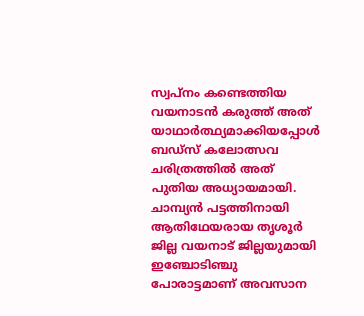സ്വപ്നം കണ്ടെത്തിയ വയനാടൻ കരുത്ത് അത് യാഥാർത്ഥ്യമാക്കിയപ്പോൾ ബഡ്സ് കലോത്സവ ചരിത്രത്തിൽ അത് പുതിയ അധ്യായമായി. ചാമ്പ്യൻ പട്ടത്തിനായി  ആതിഥേയരായ തൃശൂർ ജില്ല വയനാട് ജില്ലയുമായി  ഇഞ്ചോടിഞ്ചു പോരാട്ടമാണ് അവസാന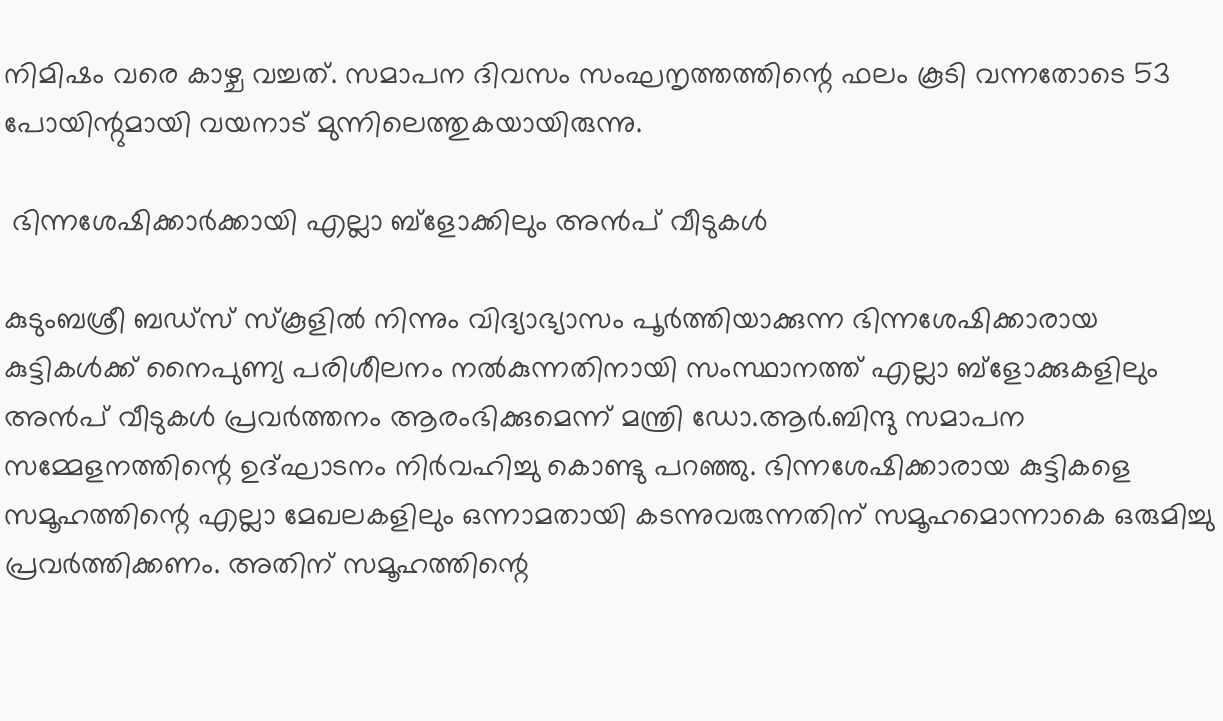നിമിഷം വരെ കാഴ്ച വച്ചത്. സമാപന ദിവസം സംഘനൃത്തത്തിന്റെ ഫലം കൂടി വന്നതോടെ 53 പോയിന്റുമായി വയനാട് മുന്നിലെത്തുകയായിരുന്നു.

 ഭിന്നശേഷിക്കാർക്കായി എല്ലാ ബ്ളോക്കിലും അൻപ് വീടുകൾ

കുടുംബശ്രീ ബഡ്സ് സ്കൂളിൽ നിന്നും വിദ്യാഭ്യാസം പൂർത്തിയാക്കുന്ന ഭിന്നശേഷിക്കാരായ കുട്ടികൾക്ക് നൈപുണ്യ പരിശീലനം നൽകുന്നതിനായി സംസ്ഥാനത്ത് എല്ലാ ബ്ളോക്കുകളിലും അൻപ് വീടുകൾ പ്രവർത്തനം ആരംഭിക്കുമെന്ന് മന്ത്രി ഡോ.ആർ.ബിന്ദു സമാപന സമ്മേളനത്തിന്റെ ഉദ്ഘാടനം നിർവഹിച്ചു കൊണ്ടു പറഞ്ഞു. ഭിന്നശേഷിക്കാരായ കുട്ടികളെ സമൂഹത്തിന്റെ എല്ലാ മേഖലകളിലും ഒന്നാമതായി കടന്നുവരുന്നതിന് സമൂഹമൊന്നാകെ ഒരുമിച്ചു പ്രവർത്തിക്കണം. അതിന് സമൂഹത്തിന്റെ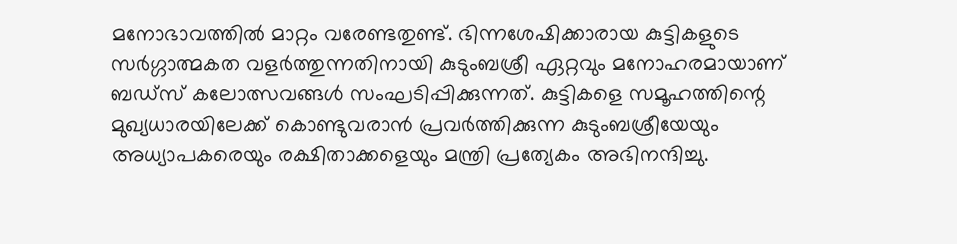മനോഭാവത്തിൽ മാറ്റം വരേണ്ടതുണ്ട്. ഭിന്നശേഷിക്കാരായ കുട്ടികളുടെ സർഗ്ഗാത്മകത വളർത്തുന്നതിനായി കുടുംബശ്രീ ഏറ്റവും മനോഹരമായാണ് ബഡ്സ് കലോത്സവങ്ങൾ സംഘടിപ്പിക്കുന്നത്. കുട്ടികളെ സമൂഹത്തിന്റെ മുഖ്യധാരയിലേക്ക് കൊണ്ടുവരാൻ പ്രവർത്തിക്കുന്ന കുടുംബശ്രീയേയും അധ്യാപകരെയും രക്ഷിതാക്കളെയും മന്ത്രി പ്രത്യേകം അഭിനന്ദിച്ചു.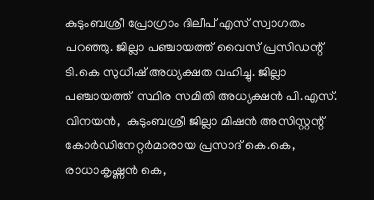കുടുംബശ്രീ പ്രോഗ്രാം ദിലീപ് എസ് സ്വാഗതം പറഞ്ഞു. ജില്ലാ പഞ്ചായത്ത് വൈസ് പ്രസിഡന്റ് ടി.കെ സുധീഷ് അധ്യക്ഷത വഹിച്ചു. ജില്ലാ പഞ്ചായത്ത്  സ്ഥിര സമിതി അധ്യക്ഷൻ പി.എസ്. വിനയൻ,  കുടുംബശ്രീ ജില്ലാ മിഷൻ അസിസ്റ്റന്റ് കോർഡിനേറ്റർമാരായ പ്രസാദ് കെ.കെ, രാധാകൃഷ്ണൻ കെ,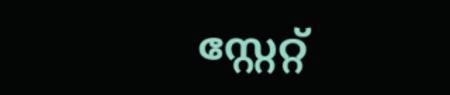സ്റ്റേറ്റ്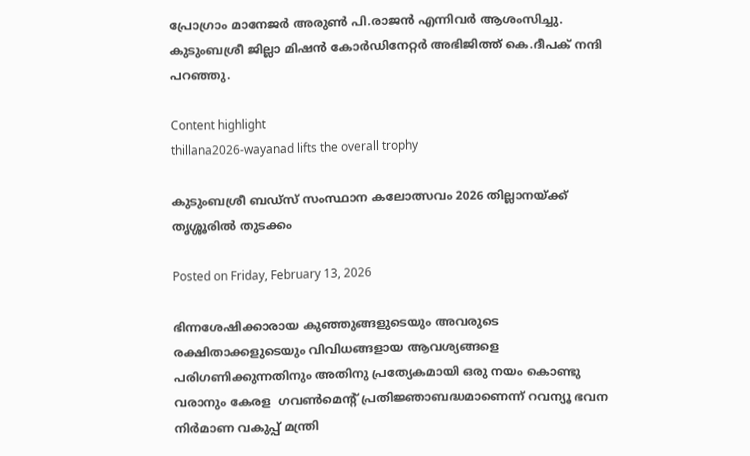പ്രോഗ്രാം മാനേജർ അരുൺ പി.രാജൻ എന്നിവർ ആശംസിച്ചു. കുടുംബശ്രീ ജില്ലാ മിഷൻ കോർഡിനേറ്റർ അഭിജിത്ത് കെ.ദീപക് നന്ദി പറഞ്ഞു.

Content highlight
thillana2026-wayanad lifts the overall trophy

കുടുംബശ്രീ ബഡ്‌സ് സംസ്ഥാന കലോത്സവം 2026 തില്ലാനയ്ക്ക് തൃശ്ശൂരില്‍ തുടക്കം

Posted on Friday, February 13, 2026

ഭിന്നശേഷിക്കാരായ കുഞ്ഞുങ്ങളുടെയും അവരുടെ രക്ഷിതാക്കളുടെയും വിവിധങ്ങളായ ആവശ്യങ്ങളെ പരിഗണിക്കുന്നതിനും അതിനു പ്രത്യേകമായി ഒരു നയം കൊണ്ടു വരാനും കേരള  ഗവൺമെന്റ് പ്രതിജ്ഞാബദ്ധമാണെന്ന് റവന്യൂ ഭവന നിർമാണ വകുപ്പ് മന്ത്രി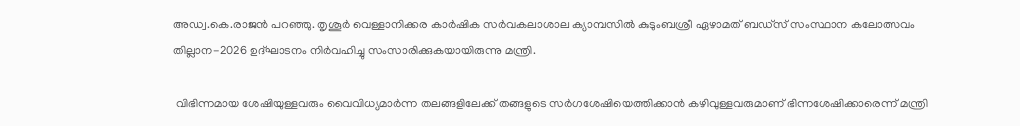അഡ്വ.കെ.രാജൻ പറഞ്ഞു. തൃശൂർ വെള്ളാനിക്കര കാർഷിക സർവകലാശാല ക്യാമ്പസിൽ കുടുംബശ്രീ ഏഴാമത് ബഡ്സ് സംസ്ഥാന കലോത്സവം തില്ലാന-2026 ഉദ്ഘാടനം നിർവഹിച്ചു സംസാരിക്കുകയായിരുന്നു മന്ത്രി.

 വിഭിന്നമായ ശേഷിയുള്ളവരും വൈവിധ്യമാർന്ന തലങ്ങളിലേക്ക് തങ്ങളുടെ സർഗശേഷിയെത്തിക്കാൻ കഴിവുള്ളവരുമാണ് ഭിന്നശേഷിക്കാരെന്ന് മന്ത്രി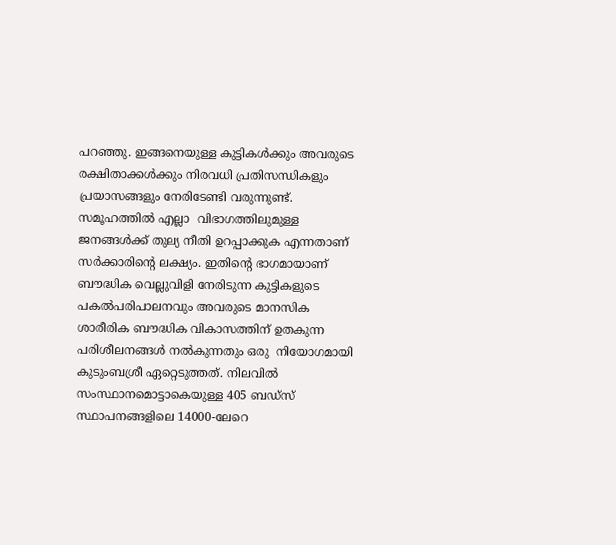പറഞ്ഞു. ഇങ്ങനെയുള്ള കുട്ടികൾക്കും അവരുടെ രക്ഷിതാക്കൾക്കും നിരവധി പ്രതിസന്ധികളും പ്രയാസങ്ങളും നേരിടേണ്ടി വരുന്നുണ്ട്. സമൂഹത്തിൽ എല്ലാ  വിഭാഗത്തിലുമുള്ള ജനങ്ങൾക്ക് തുല്യ നീതി ഉറപ്പാക്കുക എന്നതാണ് സർക്കാരിന്റെ ലക്ഷ്യം. ഇതിന്റെ ഭാഗമായാണ് ബൗദ്ധിക വെല്ലുവിളി നേരിടുന്ന കുട്ടികളുടെ പകൽപരിപാലനവും അവരുടെ മാനസിക ശാരീരിക ബൗദ്ധിക വികാസത്തിന് ഉതകുന്ന പരിശീലനങ്ങൾ നൽകുന്നതും ഒരു  നിയോഗമായി കുടുംബശ്രീ ഏറ്റെടുത്തത്. നിലവിൽ സംസ്ഥാനമൊട്ടാകെയുള്ള 405 ബഡ്സ് സ്ഥാപനങ്ങളിലെ 14000-ലേറെ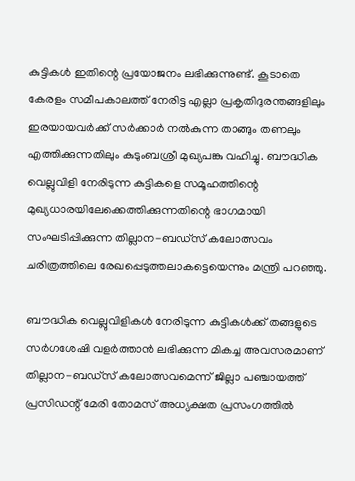കുട്ടികൾ ഇതിന്റെ പ്രയോജനം ലഭിക്കുന്നുണ്ട്. കൂടാതെ കേരളം സമീപകാലത്ത് നേരിട്ട എല്ലാ പ്രകൃതിദുരന്തങ്ങളിലും ഇരയായവർക്ക് സർക്കാർ നൽകുന്ന താങ്ങും തണലും എത്തിക്കുന്നതിലും കുടുംബശ്രീ മുഖ്യപങ്കു വഹിച്ചു. ബൗദ്ധിക വെല്ലുവിളി നേരിടുന്ന കുട്ടികളെ സമൂഹത്തിന്റെ മുഖ്യധാരയിലേക്കെത്തിക്കുന്നതിന്റെ ഭാഗമായി സംഘടിപ്പിക്കുന്ന തില്ലാന-ബഡ്സ് കലോത്സവം ചരിത്രത്തിലെ രേഖപ്പെടുത്തലാകട്ടെയെന്നും മന്ത്രി പറഞ്ഞു.

ബൗദ്ധിക വെല്ലുവിളികൾ നേരിടുന്ന കുട്ടികൾക്ക് തങ്ങളുടെ സർഗശേഷി വളർത്താൻ ലഭിക്കുന്ന മികച്ച അവസരമാണ് തില്ലാന-ബഡ്സ് കലോത്സവമെന്ന് ജില്ലാ പഞ്ചായത്ത് പ്രസിഡന്റ് മേരി തോമസ് അധ്യക്ഷത പ്രസംഗത്തിൽ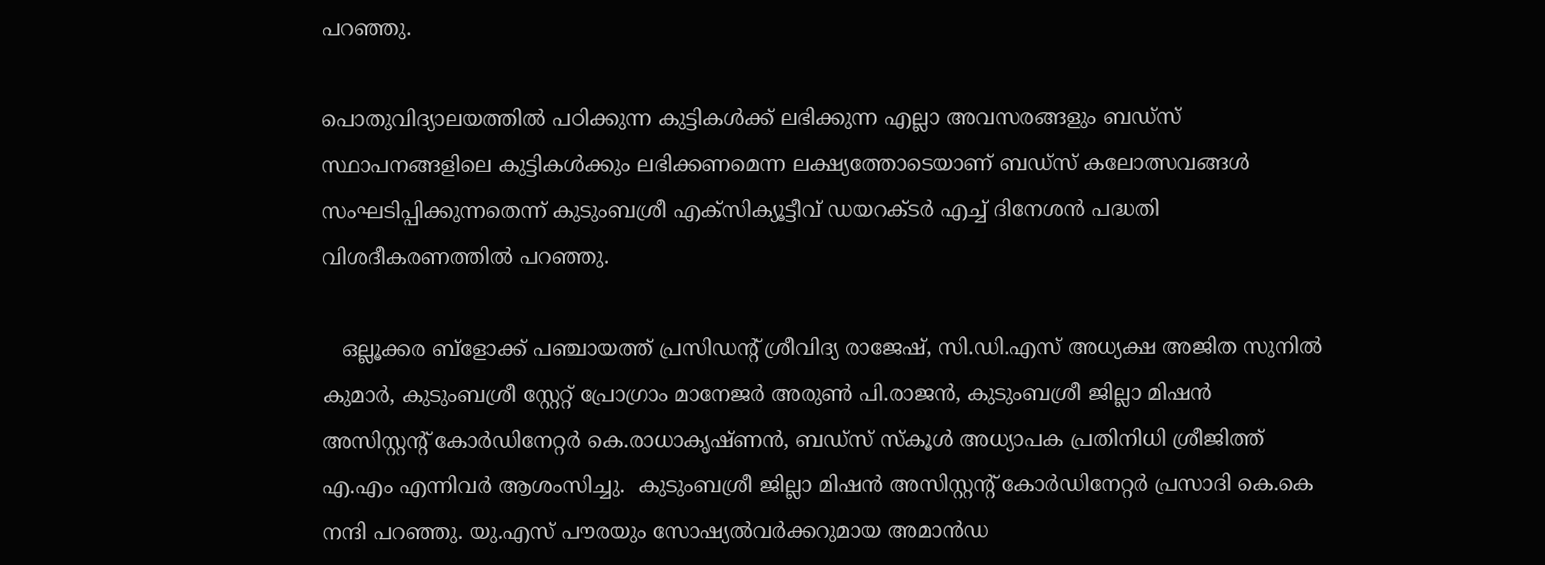പറഞ്ഞു.

പൊതുവിദ്യാലയത്തിൽ പഠിക്കുന്ന കുട്ടികൾക്ക് ലഭിക്കുന്ന എല്ലാ അവസരങ്ങളും ബഡ്സ് സ്ഥാപനങ്ങളിലെ കുട്ടികൾക്കും ലഭിക്കണമെന്ന ലക്ഷ്യത്തോടെയാണ് ബഡ്സ് കലോത്സവങ്ങൾ സംഘടിപ്പിക്കുന്നതെന്ന് കുടുംബശ്രീ എക്സിക്യൂട്ടീവ് ഡയറക്ടർ എച്ച് ദിനേശൻ പദ്ധതി  വിശദീകരണത്തിൽ പറഞ്ഞു.

   ഒല്ലൂക്കര ബ്ളോക്ക് പഞ്ചായത്ത് പ്രസിഡന്റ് ശ്രീവിദ്യ രാജേഷ്, സി.ഡി.എസ് അധ്യക്ഷ അജിത സുനിൽ കുമാർ, കുടുംബശ്രീ സ്റ്റേറ്റ് പ്രോഗ്രാം മാനേജർ അരുൺ പി.രാജൻ, കുടുംബശ്രീ ജില്ലാ മിഷൻ അസിസ്റ്റന്റ് കോർഡിനേറ്റർ കെ.രാധാകൃഷ്ണൻ, ബഡ്സ് സ്കൂൾ അധ്യാപക പ്രതിനിധി ശ്രീജിത്ത് എ.എം എന്നിവർ ആശംസിച്ചു.  കുടുംബശ്രീ ജില്ലാ മിഷൻ അസിസ്റ്റന്റ് കോർഡിനേറ്റർ പ്രസാദി കെ.കെ നന്ദി പറഞ്ഞു. യു.എസ് പൗരയും സോഷ്യൽവർക്കറുമായ അമാൻഡ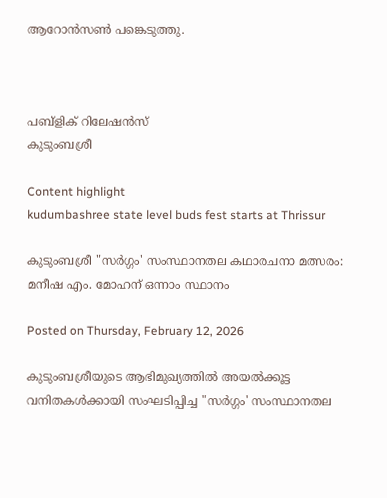ആറോൻസൺ പങ്കെടുത്തു.



പബ്ളിക് റിലേഷൻസ്
കുടുംബശ്രീ

Content highlight
kudumbashree state level buds fest starts at Thrissur

കുടുംബശ്രീ "സർഗ്ഗം' സംസ്ഥാനതല കഥാരചനാ മത്സരം: മനീഷ എം. മോഹന് ഒന്നാം സ്ഥാനം

Posted on Thursday, February 12, 2026

കുടുംബശ്രീയുടെ ആഭിമുഖ്യത്തിൽ അയൽക്കൂട്ട വനിതകൾക്കായി സംഘടിപ്പിച്ച "സർഗ്ഗം' സംസ്ഥാനതല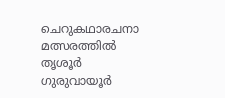ചെറുകഥാരചനാ മത്സരത്തിൽ തൃശൂർ ഗുരുവായൂർ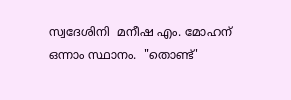സ്വദേശിനി  മനീഷ എം. മോഹന് ഒന്നാം സ്ഥാനം.  "തൊണ്ട്'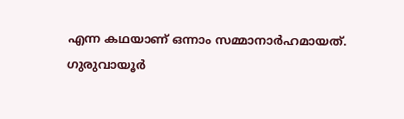എന്ന കഥയാണ് ഒന്നാം സമ്മാനാർഹമായത്.  ഗുരുവായൂർ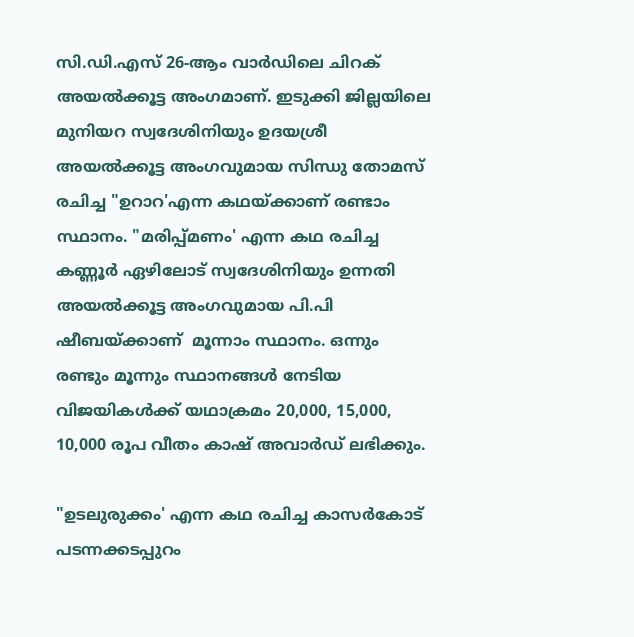സി.ഡി.എസ് 26-ആം വാർഡിലെ ചിറക് അയൽക്കൂട്ട അംഗമാണ്. ഇടുക്കി ജില്ലയിലെ മുനിയറ സ്വദേശിനിയും ഉദയശ്രീ അയൽക്കൂട്ട അംഗവുമായ സിന്ധു തോമസ് രചിച്ച "ഉറാറ'എന്ന കഥയ്ക്കാണ് രണ്ടാം സ്ഥാനം. "മരിപ്പ്മണം' എന്ന കഥ രചിച്ച കണ്ണൂർ ഏഴിലോട് സ്വദേശിനിയും ഉന്നതി അയൽക്കൂട്ട അംഗവുമായ പി.പി ഷീബയ്ക്കാണ്  മൂന്നാം സ്ഥാനം. ഒന്നും രണ്ടും മൂന്നും സ്ഥാനങ്ങൾ നേടിയ വിജയികൾക്ക് യഥാക്രമം 20,000, 15,000, 10,000 രൂപ വീതം കാഷ് അവാർഡ് ലഭിക്കും.

"ഉടലുരുക്കം' എന്ന കഥ രചിച്ച കാസർകോട് പടന്നക്കടപ്പുറം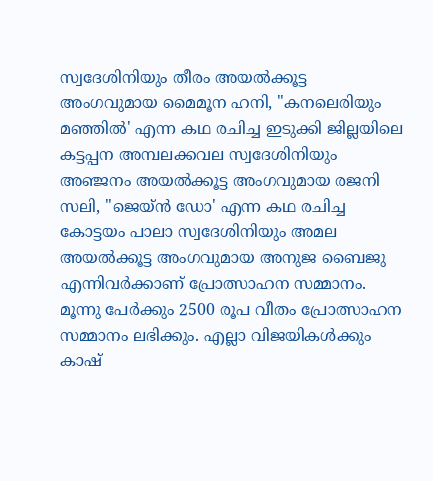സ്വദേശിനിയും തീരം അയൽക്കൂട്ട അംഗവുമായ മൈമൂന ഹനി, "കനലെരിയും മഞ്ഞിൽ' എന്ന കഥ രചിച്ച ഇടുക്കി ജില്ലയിലെ കട്ടപ്പന അമ്പലക്കവല സ്വദേശിനിയും അഞ്ജനം അയൽക്കൂട്ട അംഗവുമായ രജനി സലി, "ജെയ്ൻ ഡോ' എന്ന കഥ രചിച്ച കോട്ടയം പാലാ സ്വദേശിനിയും അമല അയൽക്കൂട്ട അംഗവുമായ അനുജ ബൈജു എന്നിവർക്കാണ് പ്രോത്സാഹന സമ്മാനം. മൂന്നു പേർക്കും 2500 രൂപ വീതം പ്രോത്സാഹന സമ്മാനം ലഭിക്കും. എല്ലാ വിജയികൾക്കും കാഷ്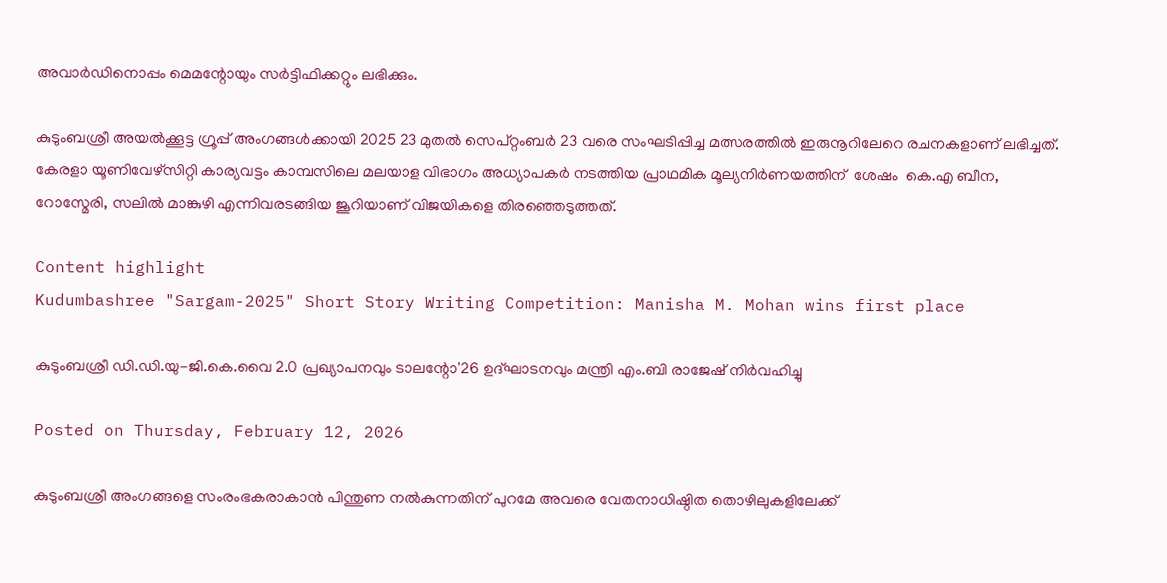അവാർഡിനൊപ്പം മെമന്റോയും സർട്ടിഫിക്കറ്റും ലഭിക്കും.

കുടുംബശ്രീ അയൽക്കൂട്ട ഗ്രൂപ്പ് അംഗങ്ങൾക്കായി 2025 23 മുതൽ സെപ്റ്റംബർ 23 വരെ സംഘടിപ്പിച്ച മത്സരത്തിൽ ഇരുനൂറിലേറെ രചനകളാണ് ലഭിച്ചത്. കേരളാ യൂണിവേഴ്സിറ്റി കാര്യവട്ടം കാമ്പസിലെ മലയാള വിഭാഗം അധ്യാപകർ നടത്തിയ പ്രാഥമിക മൂല്യനിർണയത്തിന്  ശേഷം  കെ.എ ബീന, റോസ്മേരി, സലിൽ മാങ്കുഴി എന്നിവരടങ്ങിയ ജൂറിയാണ് വിജയികളെ തിരഞ്ഞെടുത്തത്.

Content highlight
Kudumbashree "Sargam-2025" Short Story Writing Competition: Manisha M. Mohan wins first place

കുടുംബശ്രീ ഡി.ഡി.യു-ജി.കെ.വൈ 2.0 പ്രഖ്യാപനവും ടാലന്റോ'26 ഉദ്ഘാടനവും മന്ത്രി എം.ബി രാജേഷ് നിര്‍വഹിച്ചു

Posted on Thursday, February 12, 2026

കുടുംബശ്രീ അംഗങ്ങളെ സംരംഭകരാകാന്‍ പിന്തുണ നല്‍കുന്നതിന് പുറമേ അവരെ വേതനാധിഷ്ഠിത തൊഴിലുകളിലേക്ക്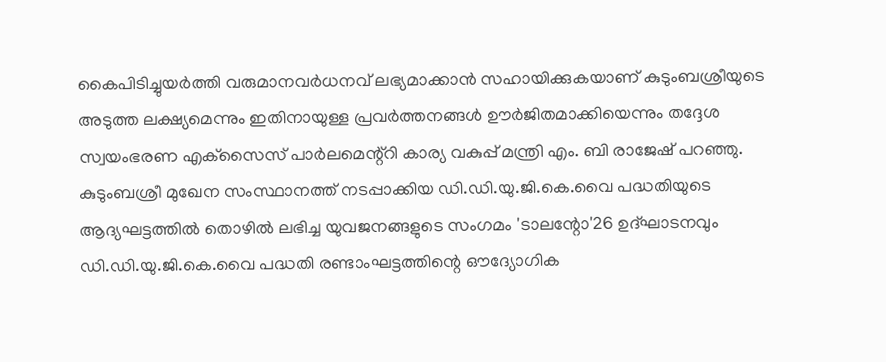കൈപിടിച്ചുയര്‍ത്തി വരുമാനവര്‍ധനവ് ലഭ്യമാക്കാന്‍ സഹായിക്കുകയാണ് കുടുംബശ്രീയുടെ അടുത്ത ലക്ഷ്യമെന്നും ഇതിനായുള്ള പ്രവര്‍ത്തനങ്ങള്‍ ഊര്‍ജിതമാക്കിയെന്നും തദ്ദേശ സ്വയംഭരണ എക്‌സൈസ് പാര്‍ലമെന്റ്‌റി കാര്യ വകുപ്പ് മന്ത്രി എം. ബി രാജേഷ് പറഞ്ഞു. കുടുംബശ്രീ മുഖേന സംസ്ഥാനത്ത് നടപ്പാക്കിയ ഡി.ഡി.യു.ജി.കെ.വൈ പദ്ധതിയുടെ ആദ്യഘട്ടത്തില്‍ തൊഴില്‍ ലഭിച്ച യുവജനങ്ങളുടെ സംഗമം 'ടാലന്റോ'26 ഉദ്ഘാടനവും ഡി.ഡി.യു.ജി.കെ.വൈ പദ്ധതി രണ്ടാംഘട്ടത്തിന്റെ ഔദ്യോഗിക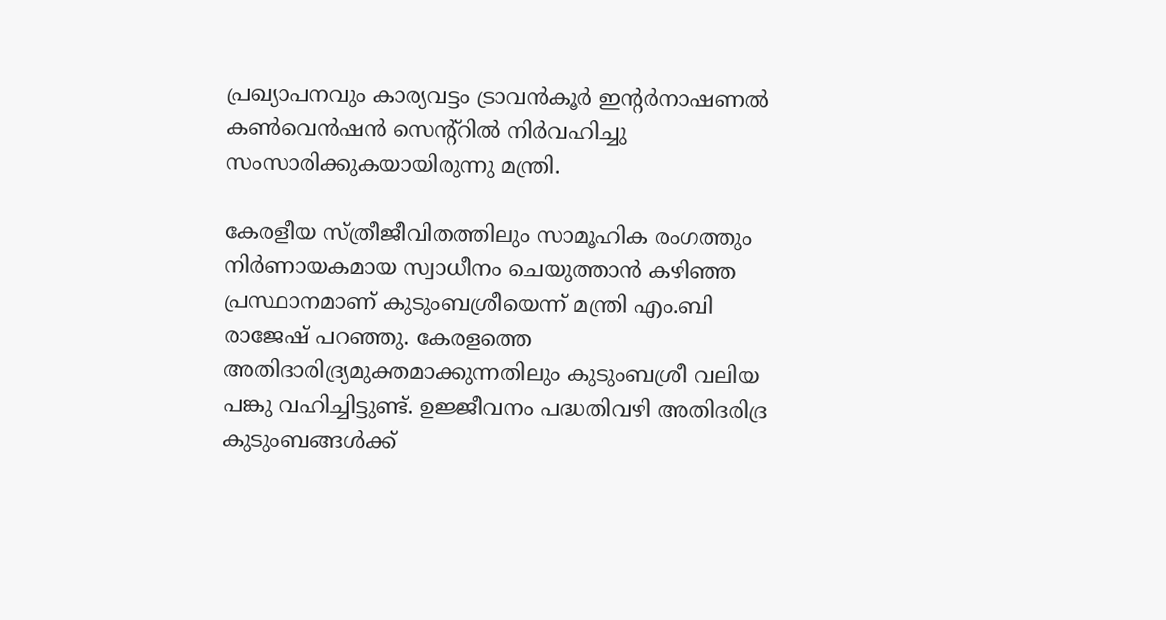പ്രഖ്യാപനവും കാര്യവട്ടം ട്രാവന്‍കൂര്‍ ഇന്റര്‍നാഷണല്‍ കണ്‍വെന്‍ഷന്‍ സെന്റ്‌റില്‍ നിര്‍വഹിച്ചു സംസാരിക്കുകയായിരുന്നു മന്ത്രി.

കേരളീയ സ്ത്രീജീവിതത്തിലും സാമൂഹിക രംഗത്തും നിര്‍ണായകമായ സ്വാധീനം ചെയുത്താന്‍ കഴിഞ്ഞ പ്രസ്ഥാനമാണ് കുടുംബശ്രീയെന്ന് മന്ത്രി എം.ബി രാജേഷ് പറഞ്ഞു. കേരളത്തെ അതിദാരിദ്ര്യമുക്തമാക്കുന്നതിലും കുടുംബശ്രീ വലിയ പങ്കു വഹിച്ചിട്ടുണ്ട്. ഉജ്ജീവനം പദ്ധതിവഴി അതിദരിദ്ര കുടുംബങ്ങള്‍ക്ക്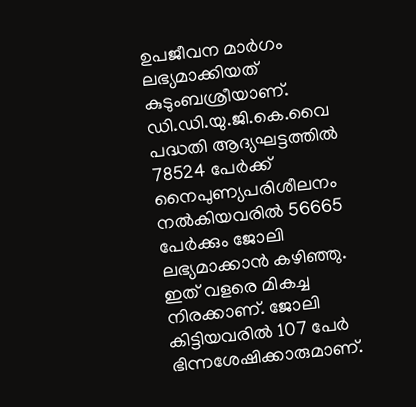ഉപജീവന മാര്‍ഗം ലഭ്യമാക്കിയത് കുടുംബശ്രീയാണ്.  ഡി.ഡി.യു.ജി.കെ.വൈ പദ്ധതി ആദ്യഘട്ടത്തില്‍ 78524 പേര്‍ക്ക് നൈപുണ്യപരിശീലനം നല്‍കിയവരില്‍ 56665 പേര്‍ക്കും ജോലി ലഭ്യമാക്കാന്‍ കഴിഞ്ഞു. ഇത് വളരെ മികച്ച നിരക്കാണ്. ജോലി കിട്ടിയവരില്‍ 107 പേര്‍ ഭിന്നശേഷിക്കാരുമാണ്.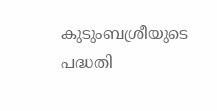കുടുംബശ്രീയുടെ പദ്ധതി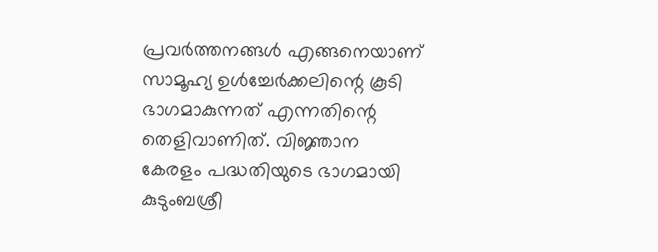പ്രവര്‍ത്തനങ്ങള്‍ എങ്ങനെയാണ് സാമൂഹ്യ ഉള്‍ച്ചേര്‍ക്കലിന്റെ കൂടി ഭാഗമാകുന്നത് എന്നതിന്റെ തെളിവാണിത്. വിജ്ഞാന കേരളം പദ്ധതിയുടെ ഭാഗമായി കുടുംബശ്രീ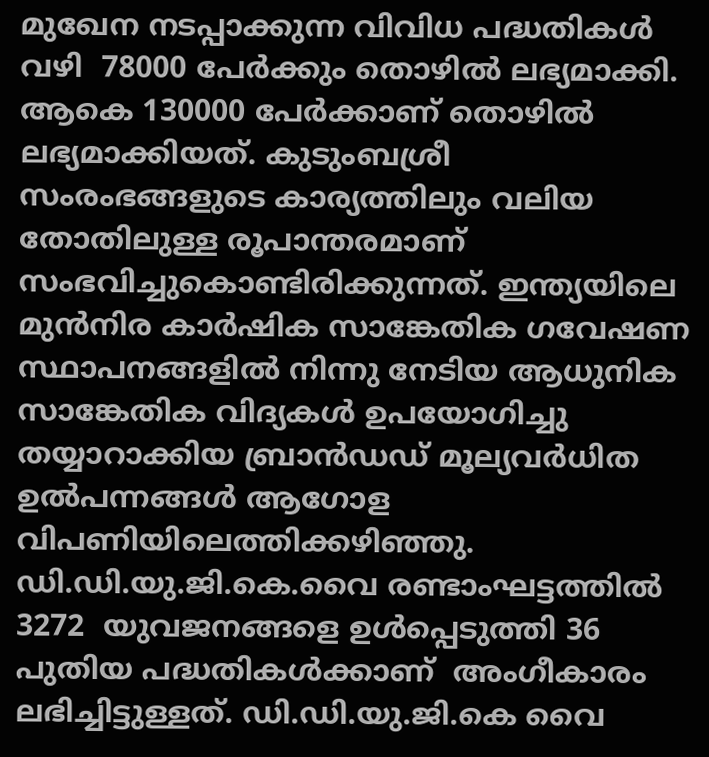മുഖേന നടപ്പാക്കുന്ന വിവിധ പദ്ധതികള്‍ വഴി  78000 പേര്‍ക്കും തൊഴില്‍ ലഭ്യമാക്കി. ആകെ 130000 പേര്‍ക്കാണ് തൊഴില്‍ ലഭ്യമാക്കിയത്. കുടുംബശ്രീ സംരംഭങ്ങളുടെ കാര്യത്തിലും വലിയ തോതിലുള്ള രൂപാന്തരമാണ് സംഭവിച്ചുകൊണ്ടിരിക്കുന്നത്. ഇന്ത്യയിലെ മുന്‍നിര കാര്‍ഷിക സാങ്കേതിക ഗവേഷണ സ്ഥാപനങ്ങളില്‍ നിന്നു നേടിയ ആധുനിക സാങ്കേതിക വിദ്യകള്‍ ഉപയോഗിച്ചു തയ്യാറാക്കിയ ബ്രാന്‍ഡഡ് മൂല്യവര്‍ധിത ഉല്‍പന്നങ്ങള്‍ ആഗോള വിപണിയിലെത്തിക്കഴിഞ്ഞു.  ഡി.ഡി.യു.ജി.കെ.വൈ രണ്ടാംഘട്ടത്തില്‍ 3272  യുവജനങ്ങളെ ഉള്‍പ്പെടുത്തി 36 പുതിയ പദ്ധതികള്‍ക്കാണ്  അംഗീകാരം ലഭിച്ചിട്ടുള്ളത്. ഡി.ഡി.യു.ജി.കെ വൈ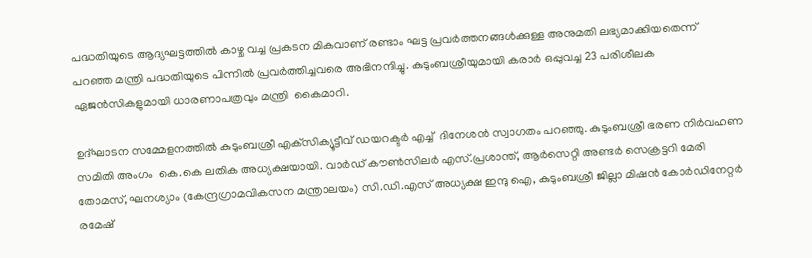പദ്ധതിയുടെ ആദ്യഘട്ടത്തില്‍ കാഴ്ച വച്ച പ്രകടന മികവാണ് രണ്ടാം ഘട്ട പ്രവര്‍ത്തനങ്ങള്‍ക്കുള്ള അനുമതി ലഭ്യമാക്കിയതെന്ന് പറഞ്ഞ മന്ത്രി പദ്ധതിയുടെ പിന്നില്‍ പ്രവര്‍ത്തിച്ചവരെ അഭിനന്ദിച്ചു. കുടുംബശ്രീയുമായി കരാര്‍ ഒപ്പുവച്ച 23 പരിശീലക ഏജന്‍സികളുമായി ധാരണാപത്രവും മന്ത്രി  കൈമാറി.

ഉദ്ഘാടന സമ്മേളനത്തില്‍ കുടുംബശ്രീ എക്‌സിക്യൂട്ടീവ് ഡയറക്ടര്‍ എച്ച്  ദിനേശന്‍ സ്വാഗതം പറഞ്ഞു. കുടുംബശ്രീ ഭരണ നിര്‍വഹണ സമിതി അംഗം  കെ.കെ ലതിക അധ്യക്ഷയായി. വാര്‍ഡ് കൗണ്‍സിലര്‍ എസ്.പ്രശാന്ത്, ആര്‍സെറ്റി അണ്ടര്‍ സെക്രട്ടറി മേരി തോമസ്, ഘനശ്യാം (കേന്ദ്രഗ്രാമവികസന മന്ത്രാലയം) സി.ഡി.എസ് അധ്യക്ഷ ഇന്ദു ഐ, കുടുംബശ്രീ ജില്ലാ മിഷന്‍ കോര്‍ഡിനേറ്റര്‍ രമേഷ്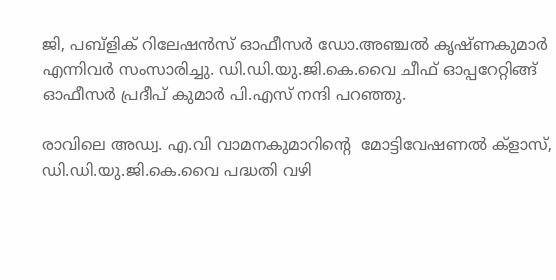ജി, പബ്‌ളിക് റിലേഷന്‍സ് ഓഫീസര്‍ ഡോ.അഞ്ചല്‍ കൃഷ്ണകുമാര്‍ എന്നിവര്‍ സംസാരിച്ചു. ഡി.ഡി.യു.ജി.കെ.വൈ ചീഫ് ഓപ്പറേറ്റിങ്ങ് ഓഫീസര്‍ പ്രദീപ് കുമാര്‍ പി.എസ് നന്ദി പറഞ്ഞു.

രാവിലെ അഡ്വ. എ.വി വാമനകുമാറിന്റെ  മോട്ടിവേഷണല്‍ ക്‌ളാസ്, ഡി.ഡി.യു.ജി.കെ.വൈ പദ്ധതി വഴി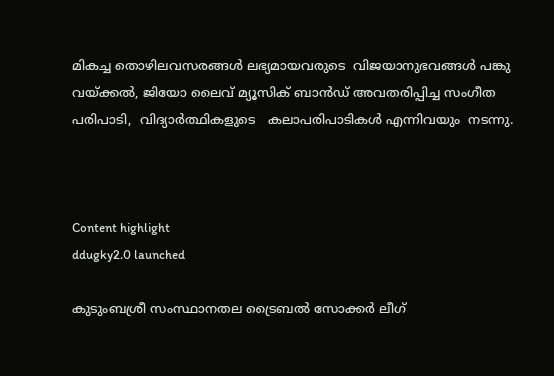മികച്ച തൊഴിലവസരങ്ങള്‍ ലഭ്യമായവരുടെ  വിജയാനുഭവങ്ങള്‍ പങ്കു വയ്ക്കല്‍, ജിയോ ലൈവ് മ്യൂസിക് ബാന്‍ഡ് അവതരിപ്പിച്ച സംഗീത പരിപാടി,  വിദ്യാര്‍ത്ഥികളുടെ   കലാപരിപാടികള്‍ എന്നിവയും  നടന്നു.



Content highlight
ddugky2.0 launched

കുടുംബശ്രീ സംസ്ഥാനതല ട്രൈബല്‍ സോക്കര്‍ ലീഗ്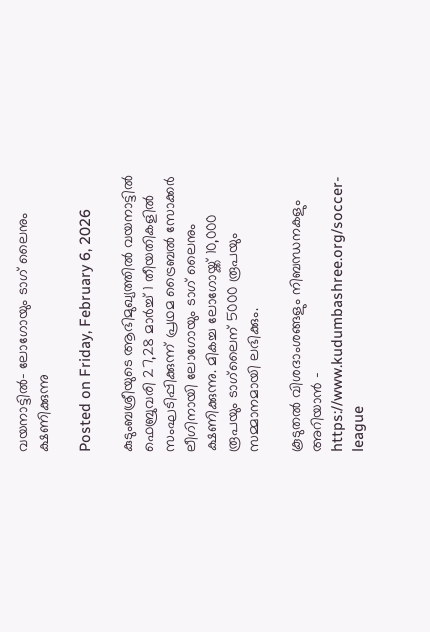വയനാട്ടില്‍- ലോഗോയും ടാഗ് ലൈനും ക്ഷണിക്കുന്നു

Posted on Friday, February 6, 2026

കുടുംബശ്രീയുടെ ആഭിമുഖ്യത്തില്‍ വയനാട്ടില്‍ ഫെബ്രുവരി 27,28 മാര്‍ച്ച് 1 തീയതികളില്‍ സംഘടിപ്പിക്കുന്ന് പ്രഥമ ട്രൈബല്‍ സോക്കര്‍ ലീഗിനായി ലോഗോയും ടാഗ് ലൈനും ക്ഷണിക്കുന്നു. മികച്ച ലോഗോയ്ക്ക് 10,000 രൂപയും ടാഗ്‌ലൈന് 5000 രൂപയും സമ്മാനമായി ലഭിക്കും.

കൂടുതല്‍ വിശദാംശങ്ങളും നിബന്ധനകളും അറിയാന്‍ - https://www.kudumbashree.org/soccer-league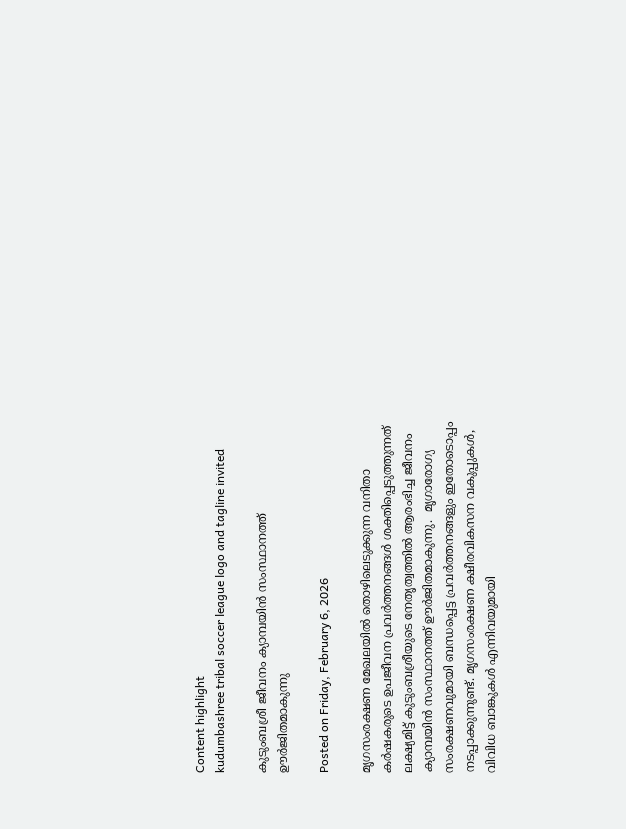Content highlight
kudumbashree tribal soccer league logo and tagline invited

കുടുംബശ്രീ ജീവനം ക്യാമ്പയിൻ സംസ്ഥാനത്ത് ഊർജിതമാകുന്നു

Posted on Friday, February 6, 2026

മൃഗസംരക്ഷണ മേഖലയിൽ തൊഴിലെടുക്കുന്ന വനിതാ കർഷകരുടെ ഉപജീവന പ്രവർത്തനങ്ങൾ ശക്തിപ്പെടുത്തുന്നത് ലക്ഷ്യമിട്ട് കുടുംബശ്രീയുടെ നേതൃത്വത്തിൽ ആരംഭിച്ച ജീവനം ക്യാമ്പയിൻ സംസ്ഥാനത്ത് ഊർജിതമാകുന്നു.  മൃഗാരോഗ്യ സംരക്ഷണവുമായി ബന്ധപ്പെട്ട പ്രവർത്തനങ്ങളും ഇതോടൊപ്പം നടപ്പാക്കുന്നുണ്ട്. മൃഗസംരക്ഷണ ക്ഷീരവികസന വകുപ്പുകൾ, വിവിധ ബാങ്കുകൾ എന്നിവയുമായി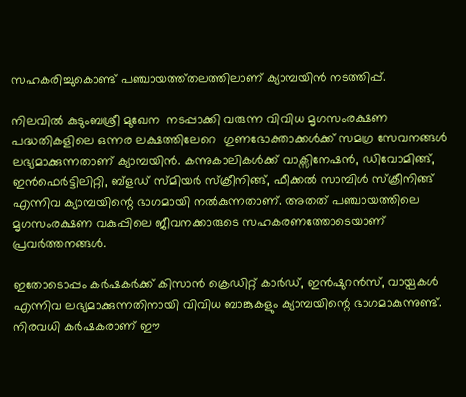സഹകരിച്ചുകൊണ്ട് പഞ്ചായത്ത്തലത്തിലാണ് ക്യാമ്പയിൻ നടത്തിപ്പ്.

നിലവിൽ കുടുംബശ്രീ മുഖേന  നടപ്പാക്കി വരുന്ന വിവിധ മൃഗസംരക്ഷണ പദ്ധതികളിലെ ഒന്നര ലക്ഷത്തിലേറെ  ഗുണഭോക്താക്കൾക്ക് സമഗ്ര സേവനങ്ങൾ ലഭ്യമാക്കുന്നതാണ് ക്യാമ്പയിൻ. കന്നുകാലികൾക്ക് വാക്സിനേഷൻ, ഡിവോമിങ്ങ്, ഇൻഫെർട്ടിലിറ്റി, ബ്ളഡ് സ്മിയർ സ്ക്രീനിങ്ങ്, ഫീക്കൽ സാമ്പിൾ സ്ക്രീനിങ്ങ് എന്നിവ ക്യാമ്പയിന്റെ ഭാഗമായി നൽകുന്നതാണ്. അതത് പഞ്ചായത്തിലെ മൃഗസംരക്ഷണ വകുപ്പിലെ ജീവനക്കാരുടെ സഹകരണത്തോടെയാണ് പ്രവർത്തനങ്ങൾ.

ഇതോടൊപ്പം കർഷകർക്ക് കിസാൻ ക്രെഡിറ്റ് കാർഡ്, ഇൻഷുറൻസ്, വായ്പകൾ എന്നിവ ലഭ്യമാക്കുന്നതിനായി വിവിധ ബാങ്കുകളും ക്യാമ്പയിന്റെ ഭാഗമാകുന്നുണ്ട്. നിരവധി കർഷകരാണ് ഈ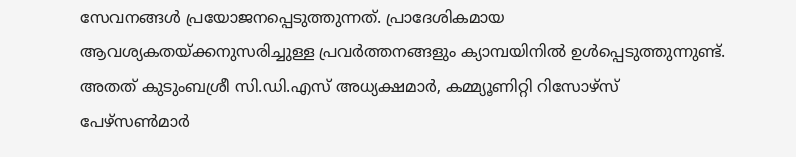സേവനങ്ങൾ പ്രയോജനപ്പെടുത്തുന്നത്. പ്രാദേശികമായ ആവശ്യകതയ്ക്കനുസരിച്ചുള്ള പ്രവർത്തനങ്ങളും ക്യാമ്പയിനിൽ ഉൾപ്പെടുത്തുന്നുണ്ട്. അതത് കുടുംബശ്രീ സി.ഡി.എസ് അധ്യക്ഷമാർ, കമ്മ്യൂണിറ്റി റിസോഴ്സ് പേഴ്സൺമാർ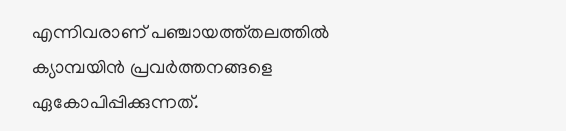എന്നിവരാണ് പഞ്ചായത്ത്തലത്തിൽ ക്യാമ്പയിൻ പ്രവർത്തനങ്ങളെ ഏകോപിപ്പിക്കുന്നത്.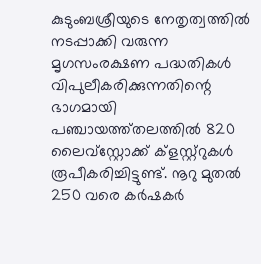കുടുംബശ്രീയുടെ നേതൃത്വത്തിൽ നടപ്പാക്കി വരുന്ന മൃഗസംരക്ഷണ പദ്ധതികൾ വിപുലീകരിക്കുന്നതിന്റെ ഭാഗമായി പഞ്ചായത്ത്തലത്തിൽ 820 ലൈവ്സ്റ്റോക്ക് ക്ളസ്റ്റ്റുകൾ രൂപീകരിച്ചിട്ടുണ്ട്. നൂറു മുതൽ 250 വരെ കർഷകർ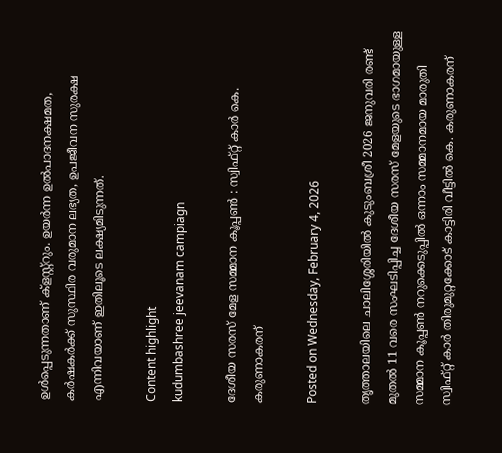ഉൾപ്പെടുന്നതാണ് ക്ളസ്റ്റ്റും. ഉയർന്ന ഉൽപാദനക്ഷമത, കർഷകർക്ക് സുസ്ഥിര വരുമാന ലഭ്യത, ഉപജീവന സുരക്ഷ എന്നിവയാണ് ഇതിലൂടെ ലക്ഷ്യമിടുന്നത്.

Content highlight
kudumbashree jeevanam campiagn

ദേശീയ സരസ് മേള സമ്മാന കൂപ്പൺ : സ്വിഫ്റ്റ് കാർ കെ. കരുണാകരന്

Posted on Wednesday, February 4, 2026

തൃത്താലയിലെ ചാലിശ്ശേരിയിൽ കുടുംബശ്രീ 2026 ജനുവരി രണ്ട് മുതൽ 11 വരെ സംഘടിപ്പിച്ച ദേശീയ സരസ് മേളയുടെ ഭാഗമായുള്ള സമ്മാന കൂപ്പൺ നറുക്കെടുപ്പിൽ ഒന്നാം സമ്മാനമായ മാരുതി സ്വിഫ്റ്റ് കാർ തിരുമുറ്റക്കോട് കാട്ടിരി വീട്ടിൽ കെ. കരുണാകരന്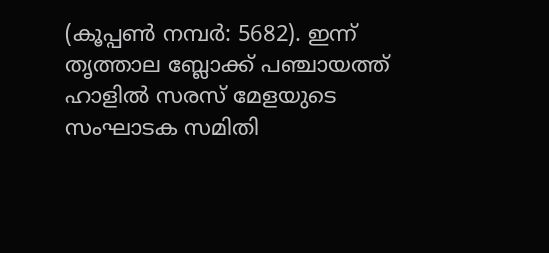(കൂപ്പൺ നമ്പർ: 5682). ഇന്ന് തൃത്താല ബ്ലോക്ക് പഞ്ചായത്ത് ഹാളിൽ സരസ് മേളയുടെ സംഘാടക സമിതി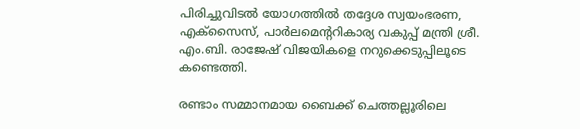പിരിച്ചുവിടൽ യോഗത്തിൽ തദ്ദേശ സ്വയംഭരണ, എക്സൈസ്, പാർലമെൻ്ററികാര്യ വകുപ്പ് മന്ത്രി ശ്രീ. എം.ബി. രാജേഷ് വിജയികളെ നറുക്കെടുപ്പിലൂടെ കണ്ടെത്തി.

രണ്ടാം സമ്മാനമായ ബൈക്ക് ചെത്തല്ലൂരിലെ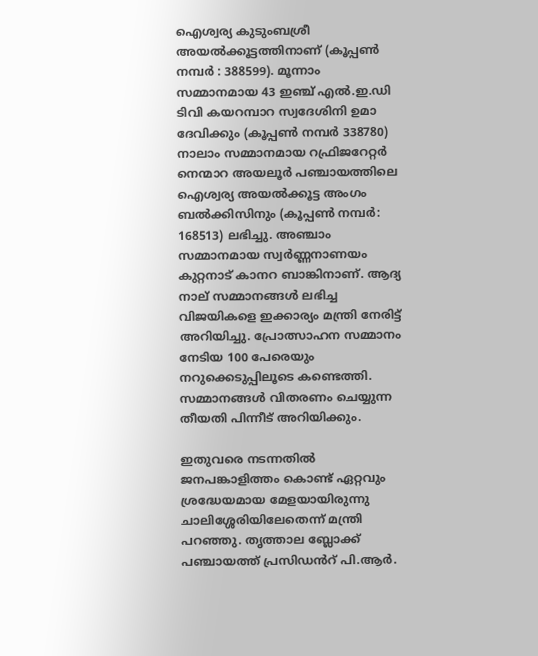ഐശ്വര്യ കുടുംബശ്രീ അയൽക്കൂട്ടത്തിനാണ് (കൂപ്പൺ നമ്പർ : 388599). മൂന്നാം സമ്മാനമായ 43 ഇഞ്ച് എൽ.ഇ.ഡി ടിവി കയറമ്പാറ സ്വദേശിനി ഉമാ ദേവിക്കും (കൂപ്പൺ നമ്പർ 338780) നാലാം സമ്മാനമായ റഫ്രിജറേറ്റർ നെന്മാറ അയലൂർ പഞ്ചായത്തിലെ ഐശ്വര്യ അയൽക്കൂട്ട അംഗം ബൽക്കിസിനും (കൂപ്പൺ നമ്പർ: 168513) ലഭിച്ചു. അഞ്ചാം സമ്മാനമായ സ്വർണ്ണനാണയം കുറ്റനാട് കാനറ ബാങ്കിനാണ്. ആദ്യ നാല് സമ്മാനങ്ങൾ ലഭിച്ച വിജയികളെ ഇക്കാര്യം മന്ത്രി നേരിട്ട് അറിയിച്ചു. പ്രോത്സാഹന സമ്മാനം നേടിയ 100 പേരെയും നറുക്കെടുപ്പിലൂടെ കണ്ടെത്തി. സമ്മാനങ്ങൾ വിതരണം ചെയ്യുന്ന തീയതി പിന്നീട് അറിയിക്കും.

ഇതുവരെ നടന്നതിൽ ജനപങ്കാളിത്തം കൊണ്ട് ഏറ്റവും ശ്രദ്ധേയമായ മേളയായിരുന്നു ചാലിശ്ശേരിയിലേതെന്ന് മന്ത്രി പറഞ്ഞു. തൃത്താല ബ്ലോക്ക് പഞ്ചായത്ത് പ്രസിഡൻറ് പി.ആർ.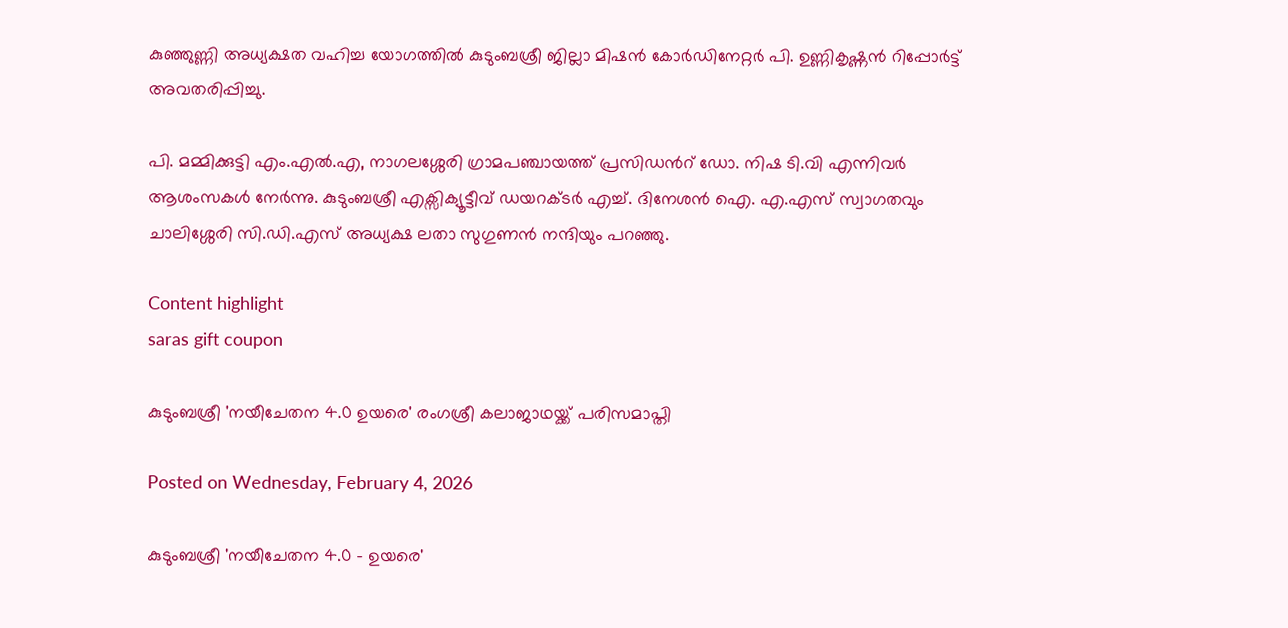കുഞ്ഞുണ്ണി അധ്യക്ഷത വഹിച്ച യോഗത്തിൽ കുടുംബശ്രീ ജില്ലാ മിഷൻ കോർഡിനേറ്റർ പി. ഉണ്ണികൃഷ്ണൻ റിപ്പോർട്ട് അവതരിപ്പിച്ചു.

പി. മമ്മിക്കുട്ടി എം.എൽ.എ, നാഗലശ്ശേരി ഗ്രാമപഞ്ചായത്ത് പ്രസിഡൻറ് ഡോ. നിഷ ടി.വി എന്നിവർ ആശംസകൾ നേർന്നു. കുടുംബശ്രീ എക്സിക്യൂട്ടീവ് ഡയറക്ടർ എച്ച്. ദിനേശൻ ഐ. എ.എസ് സ്വാഗതവും ചാലിശ്ശേരി സി.ഡി.എസ് അധ്യക്ഷ ലതാ സുഗുണൻ നന്ദിയും പറഞ്ഞു.

Content highlight
saras gift coupon

കുടുംബശ്രീ 'നയീചേതന 4.0 ഉയരെ' രംഗശ്രീ കലാജാഥയ്ക്ക് പരിസമാപ്തി

Posted on Wednesday, February 4, 2026

കുടുംബശ്രീ 'നയീചേതന 4.0 - ഉയരെ'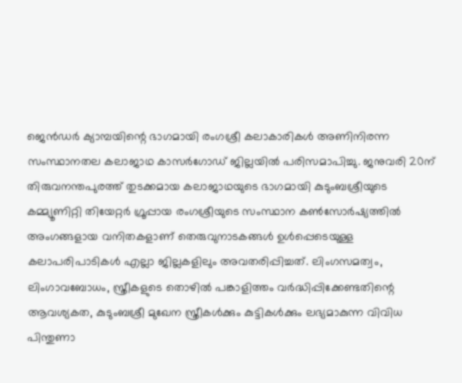ജെന്‍ഡര്‍ ക്യാമ്പയിന്റെ ഭാഗമായി രംഗശ്രീ കലാകാരികള്‍ അണിനിരന്ന സംസ്ഥാനതല കലാജാഥ കാസര്‍ഗോഡ് ജില്ലയില്‍ പരിസമാപിച്ചു. ജനുവരി 20ന് തിരുവനന്തപുരത്ത് തുടക്കമായ കലാജാഥയുടെ ഭാഗമായി കുടുംബശ്രീയുടെ കമ്മ്യൂണിറ്റി തിയേറ്റര്‍ ഗ്രൂപ്പായ രംഗശ്രീയുടെ സംസ്ഥാന കണ്‍സോര്‍ഷ്യത്തില്‍ അംഗങ്ങളായ വനിതകളാണ് തെരുവുനാടകങ്ങള്‍ ഉള്‍പ്പെടെയുള്ള കലാപരിപാടികള്‍ എല്ലാ ജില്ലകളിലും അവതരിപ്പിച്ചത്. ലിംഗസമത്വം, ലിംഗാവബോധം, സ്ത്രീകളുടെ തൊഴില്‍ പങ്കാളിത്തം വര്‍ദ്ധിപ്പിക്കേണ്ടതിന്റെ ആവശ്യകത, കുടുംബശ്രീ മുഖേന സ്ത്രീകള്‍ക്കും കുട്ടികള്‍ക്കും ലഭ്യമാകുന്ന വിവിധ പിന്തുണാ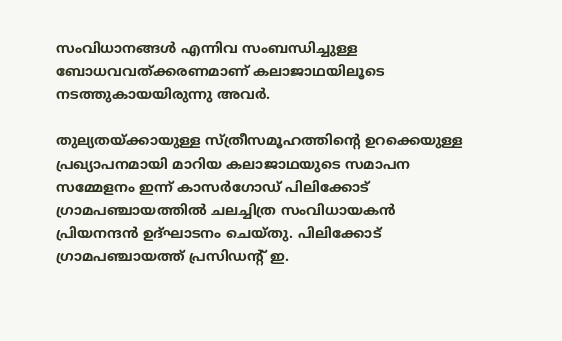സംവിധാനങ്ങള്‍ എന്നിവ സംബന്ധിച്ചുള്ള ബോധവവത്ക്കരണമാണ് കലാജാഥയിലൂടെ നടത്തുകായയിരുന്നു അവര്‍.

തുല്യതയ്ക്കായുള്ള സ്ത്രീസമൂഹത്തിന്റെ ഉറക്കെയുള്ള പ്രഖ്യാപനമായി മാറിയ കലാജാഥയുടെ സമാപന സമ്മേളനം ഇന്ന് കാസര്‍ഗോഡ് പിലിക്കോട് ഗ്രാമപഞ്ചായത്തില്‍ ചലച്ചിത്ര സംവിധായകന്‍ പ്രിയനന്ദന്‍ ഉദ്ഘാടനം ചെയ്തു. പിലിക്കോട് ഗ്രാമപഞ്ചായത്ത് പ്രസിഡന്റ് ഇ.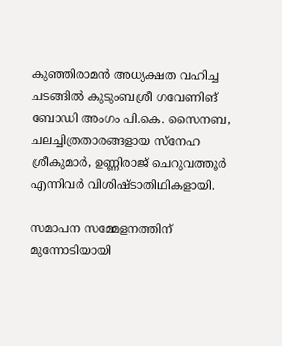കുഞ്ഞിരാമന്‍ അധ്യക്ഷത വഹിച്ച ചടങ്ങില്‍ കുടുംബശ്രീ ഗവേണിങ് ബോഡി അംഗം പി.കെ. സൈനബ, ചലച്ചിത്രതാരങ്ങളായ സ്‌നേഹ ശ്രീകുമാര്‍, ഉണ്ണിരാജ് ചെറുവത്തൂര്‍ എന്നിവര്‍ വിശിഷ്ടാതിഥികളായി.

സമാപന സമ്മേളനത്തിന് മുന്നോടിയായി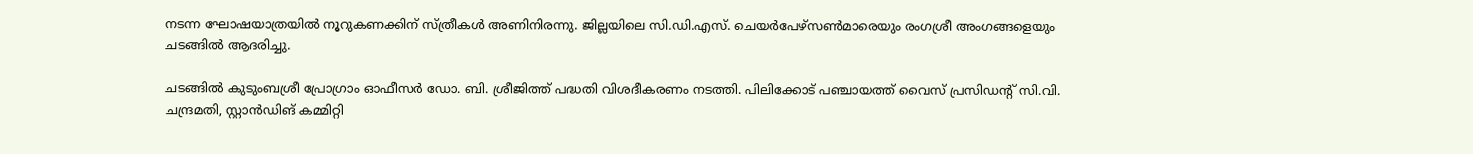നടന്ന ഘോഷയാത്രയില്‍ നൂറുകണക്കിന് സ്ത്രീകള്‍ അണിനിരന്നു. ജില്ലയിലെ സി.ഡി.എസ്. ചെയര്‍പേഴ്സണ്‍മാരെയും രംഗശ്രീ അംഗങ്ങളെയും ചടങ്ങില്‍ ആദരിച്ചു.

ചടങ്ങില്‍ കുടുംബശ്രീ പ്രോഗ്രാം ഓഫീസര്‍ ഡോ. ബി. ശ്രീജിത്ത് പദ്ധതി വിശദീകരണം നടത്തി. പിലിക്കോട് പഞ്ചായത്ത് വൈസ് പ്രസിഡന്റ് സി.വി. ചന്ദ്രമതി, സ്റ്റാന്‍ഡിങ് കമ്മിറ്റി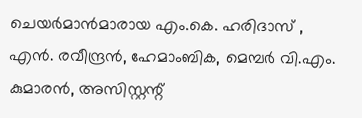ചെയര്‍മാന്‍മാരായ എം.കെ. ഹരിദാസ് , എന്‍. രവീന്ദ്രന്‍, ഹേമാംബിക, മെമ്പര്‍ വി.എം. കുമാരന്‍, അസിസ്റ്റന്റ്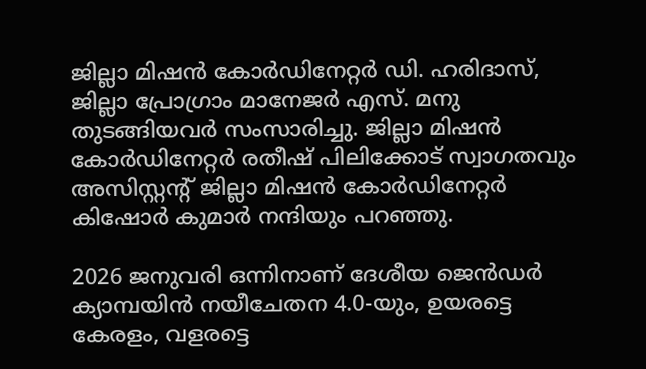ജില്ലാ മിഷന്‍ കോര്‍ഡിനേറ്റര്‍ ഡി. ഹരിദാസ്, ജില്ലാ പ്രോഗ്രാം മാനേജര്‍ എസ്. മനു തുടങ്ങിയവര്‍ സംസാരിച്ചു. ജില്ലാ മിഷന്‍ കോര്‍ഡിനേറ്റര്‍ രതീഷ് പിലിക്കോട് സ്വാഗതവും അസിസ്റ്റന്റ് ജില്ലാ മിഷന്‍ കോര്‍ഡിനേറ്റര്‍ കിഷോര്‍ കുമാര്‍ നന്ദിയും പറഞ്ഞു.

2026 ജനുവരി ഒന്നിനാണ് ദേശീയ ജെന്‍ഡര്‍ ക്യാമ്പയിന്‍ നയീചേതന 4.0-യും, ഉയരട്ടെ കേരളം, വളരട്ടെ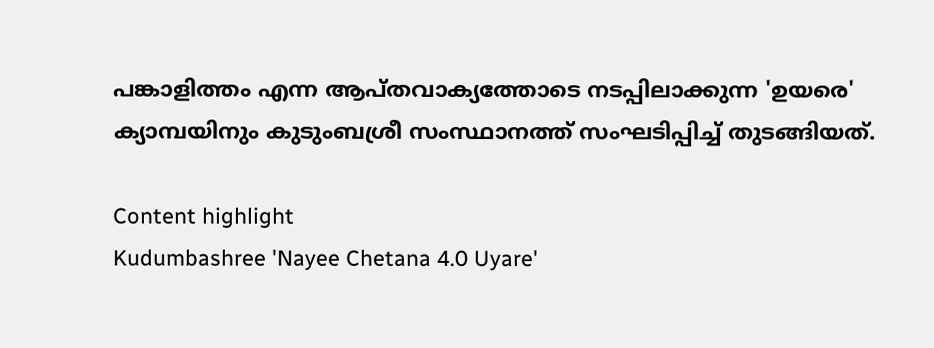പങ്കാളിത്തം എന്ന ആപ്തവാക്യത്തോടെ നടപ്പിലാക്കുന്ന 'ഉയരെ' ക്യാമ്പയിനും കുടുംബശ്രീ സംസ്ഥാനത്ത് സംഘടിപ്പിച്ച് തുടങ്ങിയത്.

Content highlight
Kudumbashree 'Nayee Chetana 4.0 Uyare'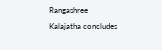Rangashree Kalajatha concludes